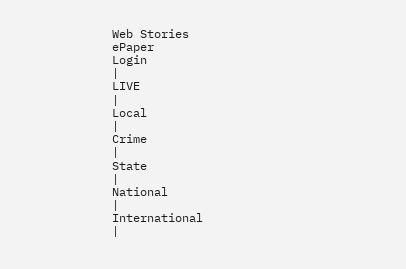Web Stories
ePaper
Login
|
LIVE
|
Local
|
Crime
|
State
|
National
|
International
|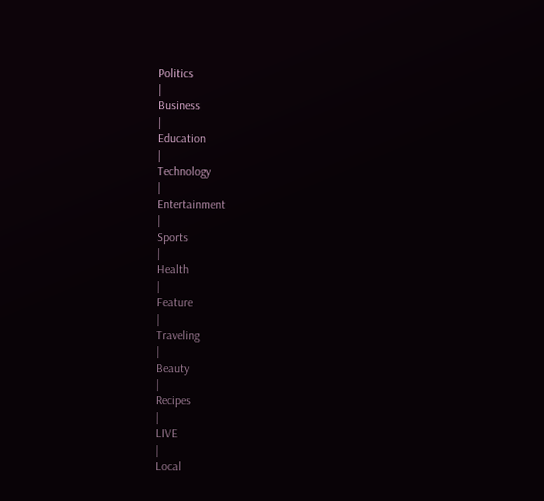Politics
|
Business
|
Education
|
Technology
|
Entertainment
|
Sports
|
Health
|
Feature
|
Traveling
|
Beauty
|
Recipes
|
LIVE
|
Local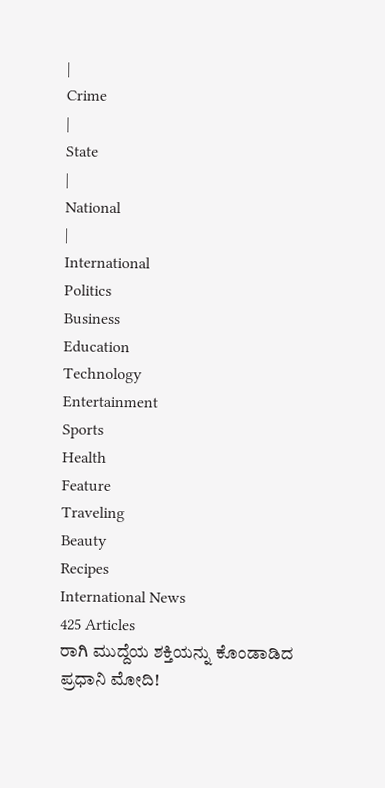|
Crime
|
State
|
National
|
International
Politics
Business
Education
Technology
Entertainment
Sports
Health
Feature
Traveling
Beauty
Recipes
International News
425 Articles
ರಾಗಿ ಮುದ್ದೆಯ ಶಕ್ತಿಯನ್ನು ಕೊಂಡಾಡಿದ ಪ್ರಧಾನಿ ಮೋದಿ!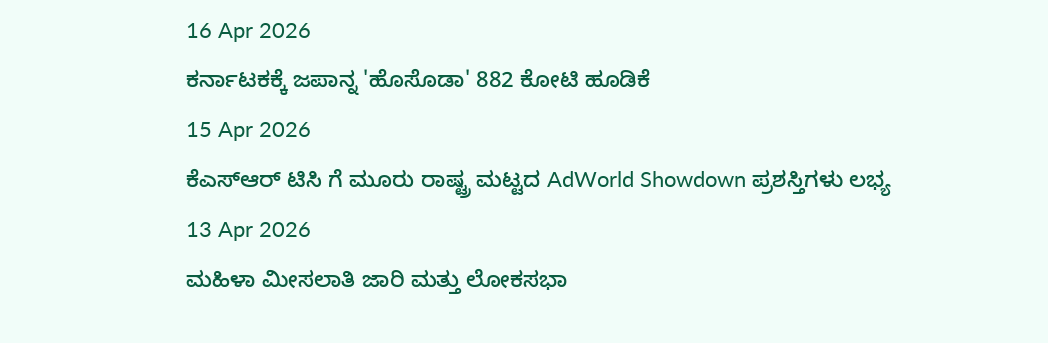16 Apr 2026
ಕರ್ನಾಟಕಕ್ಕೆ ಜಪಾನ್ನ 'ಹೊಸೊಡಾ' 882 ಕೋಟಿ ಹೂಡಿಕೆ
15 Apr 2026
ಕೆಎಸ್ಆರ್ ಟಿಸಿ ಗೆ ಮೂರು ರಾಷ್ಟ್ರ ಮಟ್ಟದ AdWorld Showdown ಪ್ರಶಸ್ತಿಗಳು ಲಭ್ಯ
13 Apr 2026
ಮಹಿಳಾ ಮೀಸಲಾತಿ ಜಾರಿ ಮತ್ತು ಲೋಕಸಭಾ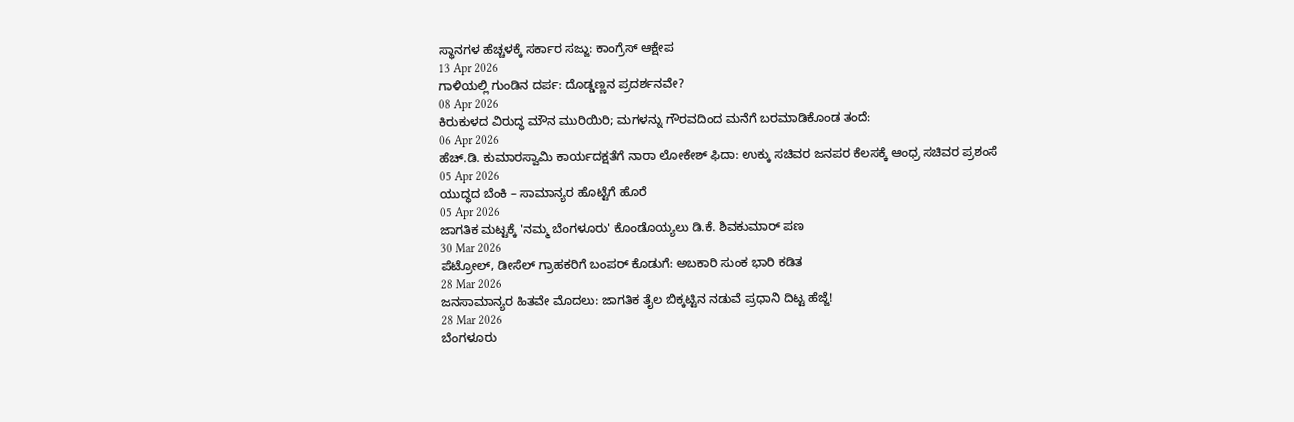ಸ್ಥಾನಗಳ ಹೆಚ್ಚಳಕ್ಕೆ ಸರ್ಕಾರ ಸಜ್ಜು: ಕಾಂಗ್ರೆಸ್ ಆಕ್ಷೇಪ
13 Apr 2026
ಗಾಳಿಯಲ್ಲಿ ಗುಂಡಿನ ದರ್ಪ: ದೊಡ್ಡಣ್ಣನ ಪ್ರದರ್ಶನವೇ?
08 Apr 2026
ಕಿರುಕುಳದ ವಿರುದ್ಧ ಮೌನ ಮುರಿಯಿರಿ; ಮಗಳನ್ನು ಗೌರವದಿಂದ ಮನೆಗೆ ಬರಮಾಡಿಕೊಂಡ ತಂದೆ:
06 Apr 2026
ಹೆಚ್.ಡಿ. ಕುಮಾರಸ್ವಾಮಿ ಕಾರ್ಯದಕ್ಷತೆಗೆ ನಾರಾ ಲೋಕೇಶ್ ಫಿದಾ: ಉಕ್ಕು ಸಚಿವರ ಜನಪರ ಕೆಲಸಕ್ಕೆ ಆಂಧ್ರ ಸಚಿವರ ಪ್ರಶಂಸೆ
05 Apr 2026
ಯುದ್ಧದ ಬೆಂಕಿ – ಸಾಮಾನ್ಯರ ಹೊಟ್ಟೆಗೆ ಹೊರೆ
05 Apr 2026
ಜಾಗತಿಕ ಮಟ್ಟಕ್ಕೆ 'ನಮ್ಮ ಬೆಂಗಳೂರು' ಕೊಂಡೊಯ್ಯಲು ಡಿ.ಕೆ. ಶಿವಕುಮಾರ್ ಪಣ
30 Mar 2026
ಪೆಟ್ರೋಲ್, ಡೀಸೆಲ್ ಗ್ರಾಹಕರಿಗೆ ಬಂಪರ್ ಕೊಡುಗೆ: ಅಬಕಾರಿ ಸುಂಕ ಭಾರಿ ಕಡಿತ
28 Mar 2026
ಜನಸಾಮಾನ್ಯರ ಹಿತವೇ ಮೊದಲು: ಜಾಗತಿಕ ತೈಲ ಬಿಕ್ಕಟ್ಟಿನ ನಡುವೆ ಪ್ರಧಾನಿ ದಿಟ್ಟ ಹೆಜ್ಜೆ!
28 Mar 2026
ಬೆಂಗಳೂರು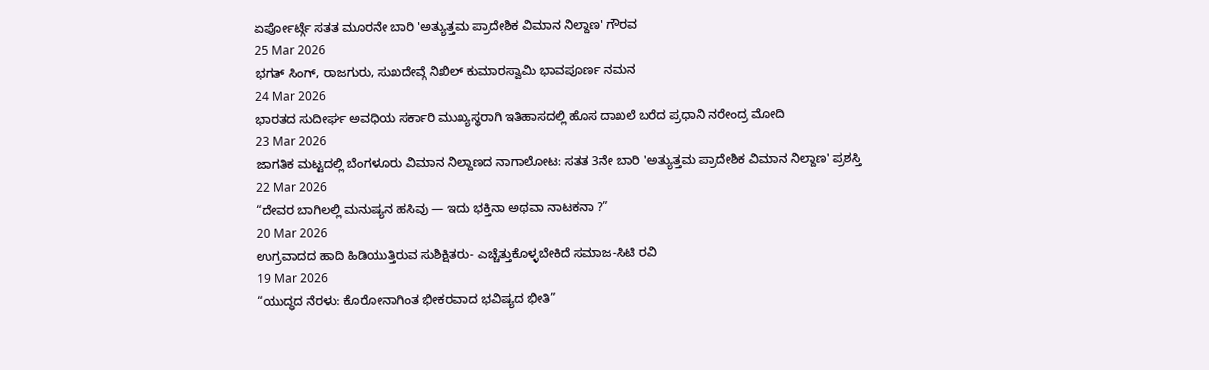ಏರ್ಪೋರ್ಟ್ಗೆ ಸತತ ಮೂರನೇ ಬಾರಿ 'ಅತ್ಯುತ್ತಮ ಪ್ರಾದೇಶಿಕ ವಿಮಾನ ನಿಲ್ದಾಣ' ಗೌರವ
25 Mar 2026
ಭಗತ್ ಸಿಂಗ್, ರಾಜಗುರು, ಸುಖದೇವ್ಗೆ ನಿಖಿಲ್ ಕುಮಾರಸ್ವಾಮಿ ಭಾವಪೂರ್ಣ ನಮನ
24 Mar 2026
ಭಾರತದ ಸುದೀರ್ಘ ಅವಧಿಯ ಸರ್ಕಾರಿ ಮುಖ್ಯಸ್ಥರಾಗಿ ಇತಿಹಾಸದಲ್ಲಿ ಹೊಸ ದಾಖಲೆ ಬರೆದ ಪ್ರಧಾನಿ ನರೇಂದ್ರ ಮೋದಿ
23 Mar 2026
ಜಾಗತಿಕ ಮಟ್ಟದಲ್ಲಿ ಬೆಂಗಳೂರು ವಿಮಾನ ನಿಲ್ದಾಣದ ನಾಗಾಲೋಟ: ಸತತ 3ನೇ ಬಾರಿ 'ಅತ್ಯುತ್ತಮ ಪ್ರಾದೇಶಿಕ ವಿಮಾನ ನಿಲ್ದಾಣ' ಪ್ರಶಸ್ತಿ
22 Mar 2026
“ದೇವರ ಬಾಗಿಲಲ್ಲಿ ಮನುಷ್ಯನ ಹಸಿವು — ಇದು ಭಕ್ತಿನಾ ಅಥವಾ ನಾಟಕನಾ ?”
20 Mar 2026
ಉಗ್ರವಾದದ ಹಾದಿ ಹಿಡಿಯುತ್ತಿರುವ ಸುಶಿಕ್ಷಿತರು- ಎಚ್ಚೆತ್ತುಕೊಳ್ಳಬೇಕಿದೆ ಸಮಾಜ-ಸಿಟಿ ರವಿ
19 Mar 2026
“ಯುದ್ಧದ ನೆರಳು: ಕೊರೋನಾಗಿಂತ ಭೀಕರವಾದ ಭವಿಷ್ಯದ ಭೀತಿ”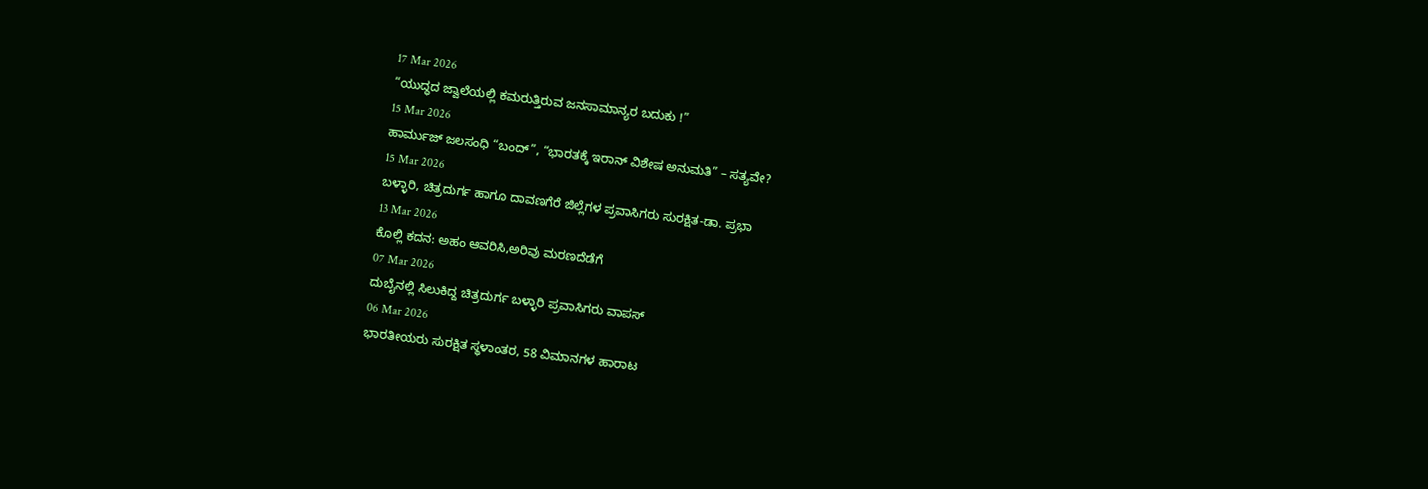17 Mar 2026
“ಯುದ್ಧದ ಜ್ವಾಲೆಯಲ್ಲಿ ಕಮರುತ್ತಿರುವ ಜನಸಾಮಾನ್ಯರ ಬದುಕು !”
15 Mar 2026
ಹಾರ್ಮುಜ್ ಜಲಸಂಧಿ “ಬಂದ್”, “ಭಾರತಕ್ಕೆ ಇರಾನ್ ವಿಶೇಷ ಅನುಮತಿ” – ಸತ್ಯವೇ?
15 Mar 2026
ಬಳ್ಳಾರಿ, ಚಿತ್ರದುರ್ಗ ಹಾಗೂ ದಾವಣಗೆರೆ ಜಿಲ್ಲೆಗಳ ಪ್ರವಾಸಿಗರು ಸುರಕ್ಷಿತ-ಡಾ. ಪ್ರಭಾ
13 Mar 2026
ಕೊಲ್ಲಿ ಕದನ: ಅಹಂ ಆವರಿಸಿ,ಅರಿವು ಮರಣದೆಡೆಗೆ
07 Mar 2026
ದುಬೈನಲ್ಲಿ ಸಿಲುಕಿದ್ದ ಚಿತ್ರದುರ್ಗ ಬಳ್ಳಾರಿ ಪ್ರವಾಸಿಗರು ವಾಪಸ್
06 Mar 2026
ಭಾರತೀಯರು ಸುರಕ್ಷಿತ ಸ್ಥಳಾಂತರ, 58 ವಿಮಾನಗಳ ಹಾರಾಟ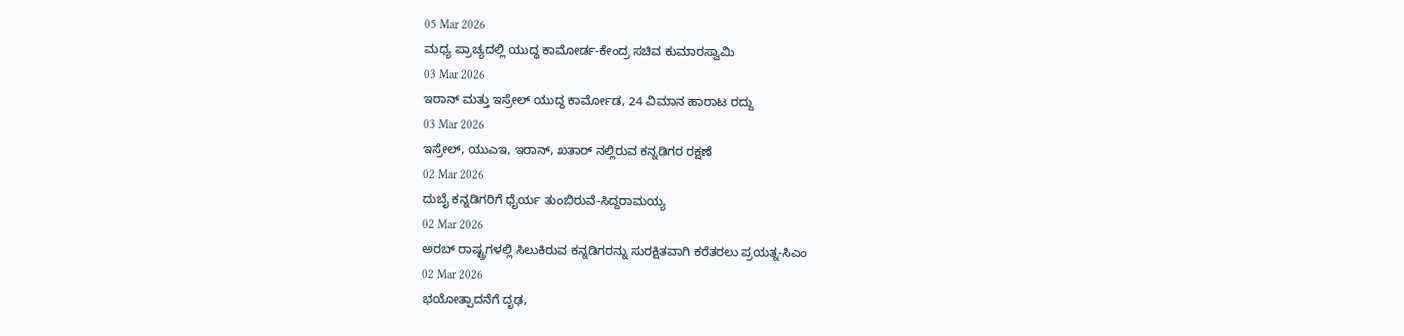05 Mar 2026
ಮಧ್ಯ ಪ್ರಾಚ್ಯದಲ್ಲಿ ಯುದ್ಧ ಕಾಮೋರ್ಡ-ಕೇಂದ್ರ ಸಚಿವ ಕುಮಾರಸ್ವಾಮಿ
03 Mar 2026
ಇರಾನ್ ಮತ್ತು ಇಸ್ರೇಲ್ ಯುದ್ದ ಕಾರ್ಮೋಡ, 24 ವಿಮಾನ ಹಾರಾಟ ರದ್ದು
03 Mar 2026
ಇಸ್ರೇಲ್, ಯುಎಇ, ಇರಾನ್, ಖತಾರ್ ನಲ್ಲಿರುವ ಕನ್ನಡಿಗರ ರಕ್ಷಣೆ
02 Mar 2026
ದುಬೈ ಕನ್ನಡಿಗರಿಗೆ ಧೈರ್ಯ ತುಂಬಿರುವೆ-ಸಿದ್ದರಾಮಯ್ಯ
02 Mar 2026
ಅರಬ್ ರಾಷ್ಟ್ರಗಳಲ್ಲಿ ಸಿಲುಕಿರುವ ಕನ್ನಡಿಗರನ್ನು ಸುರಕ್ಷಿತವಾಗಿ ಕರೆತರಲು ಪ್ರಯತ್ನ-ಸಿಎಂ
02 Mar 2026
ಭಯೋತ್ಪಾದನೆಗೆ ದೃಢ,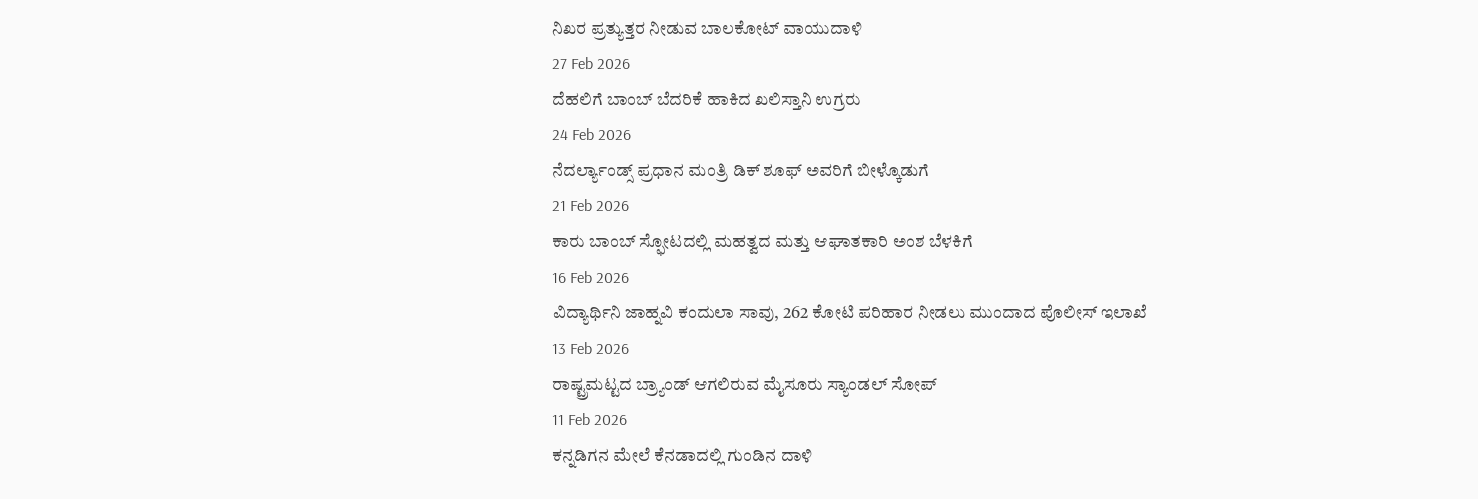ನಿಖರ ಪ್ರತ್ಯುತ್ತರ ನೀಡುವ ಬಾಲಕೋಟ್ ವಾಯುದಾಳಿ
27 Feb 2026
ದೆಹಲಿಗೆ ಬಾಂಬ್ ಬೆದರಿಕೆ ಹಾಕಿದ ಖಲಿಸ್ತಾನಿ ಉಗ್ರರು
24 Feb 2026
ನೆದರ್ಲ್ಯಾಂಡ್ಸ್ ಪ್ರಧಾನ ಮಂತ್ರಿ ಡಿಕ್ ಶೂಫ್ ಅವರಿಗೆ ಬೀಳ್ಕೊಡುಗೆ
21 Feb 2026
ಕಾರು ಬಾಂಬ್ ಸ್ಫೋಟದಲ್ಲಿ ಮಹತ್ವದ ಮತ್ತು ಆಘಾತಕಾರಿ ಅಂಶ ಬೆಳಕಿಗೆ
16 Feb 2026
ವಿದ್ಯಾರ್ಥಿನಿ ಜಾಹ್ನವಿ ಕಂದುಲಾ ಸಾವು, 262 ಕೋಟಿ ಪರಿಹಾರ ನೀಡಲು ಮುಂದಾದ ಪೊಲೀಸ್ ಇಲಾಖೆ
13 Feb 2026
ರಾಷ್ಟ್ರಮಟ್ಟದ ಬ್ರ್ಯಾಂಡ್ ಆಗಲಿರುವ ಮೈಸೂರು ಸ್ಯಾಂಡಲ್ ಸೋಪ್
11 Feb 2026
ಕನ್ನಡಿಗನ ಮೇಲೆ ಕೆನಡಾದಲ್ಲಿ ಗುಂಡಿನ ದಾಳಿ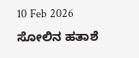10 Feb 2026
ಸೋಲಿನ ಹತಾಶೆ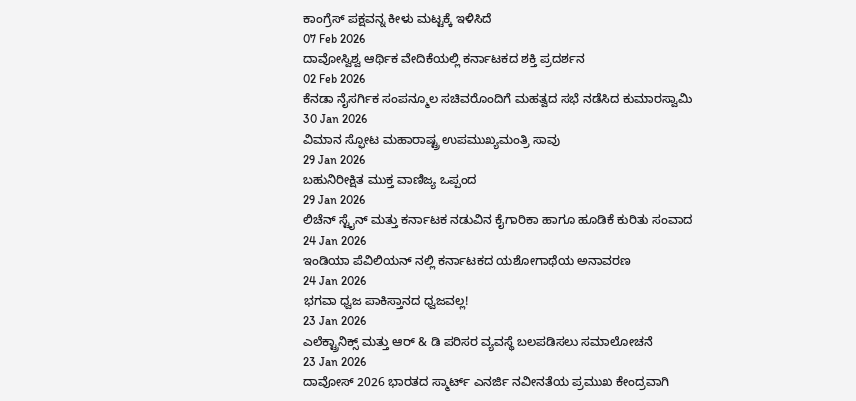ಕಾಂಗ್ರೆಸ್ ಪಕ್ಷವನ್ನ ಕೀಳು ಮಟ್ಟಕ್ಕೆ ಇಳಿಸಿದೆ
07 Feb 2026
ದಾವೋಸ್ವಿಶ್ವ ಆರ್ಥಿಕ ವೇದಿಕೆಯಲ್ಲಿ ಕರ್ನಾಟಕದ ಶಕ್ತಿ ಪ್ರದರ್ಶನ
02 Feb 2026
ಕೆನಡಾ ನೈಸರ್ಗಿಕ ಸಂಪನ್ಮೂಲ ಸಚಿವರೊಂದಿಗೆ ಮಹತ್ವದ ಸಭೆ ನಡೆಸಿದ ಕುಮಾರಸ್ವಾಮಿ
30 Jan 2026
ವಿಮಾನ ಸ್ಫೋಟ ಮಹಾರಾಷ್ಟ್ರ ಉಪಮುಖ್ಯಮಂತ್ರಿ ಸಾವು
29 Jan 2026
ಬಹುನಿರೀಕ್ಷಿತ ಮುಕ್ತ ವಾಣಿಜ್ಯ ಒಪ್ಪಂದ
29 Jan 2026
ಲಿಚೆನ್ ಸ್ಟೈನ್ ಮತ್ತು ಕರ್ನಾಟಕ ನಡುವಿನ ಕೈಗಾರಿಕಾ ಹಾಗೂ ಹೂಡಿಕೆ ಕುರಿತು ಸಂವಾದ
24 Jan 2026
ಇಂಡಿಯಾ ಪೆವಿಲಿಯನ್ ನಲ್ಲಿ ಕರ್ನಾಟಕದ ಯಶೋಗಾಥೆಯ ಅನಾವರಣ
24 Jan 2026
ಭಗವಾ ಧ್ವಜ ಪಾಕಿಸ್ತಾನದ ಧ್ವಜವಲ್ಲ!
23 Jan 2026
ಎಲೆಕ್ಟ್ರಾನಿಕ್ಸ್ ಮತ್ತು ಆರ್ & ಡಿ ಪರಿಸರ ವ್ಯವಸ್ಥೆ ಬಲಪಡಿಸಲು ಸಮಾಲೋಚನೆ
23 Jan 2026
ದಾವೋಸ್ 2026 ಭಾರತದ ಸ್ಮಾರ್ಟ್ ಎನರ್ಜಿ ನವೀನತೆಯ ಪ್ರಮುಖ ಕೇಂದ್ರವಾಗಿ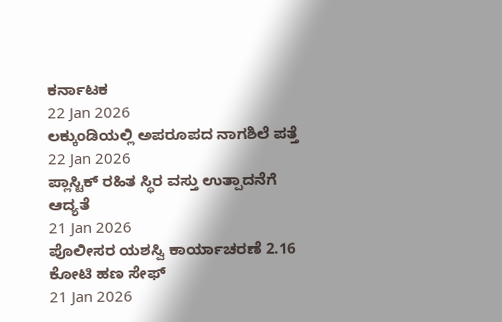ಕರ್ನಾಟಕ
22 Jan 2026
ಲಕ್ಕುಂಡಿಯಲ್ಲಿ ಅಪರೂಪದ ನಾಗಶಿಲೆ ಪತ್ತೆ
22 Jan 2026
ಪ್ಲಾಸ್ಟಿಕ್ ರಹಿತ ಸ್ಥಿರ ವಸ್ತು ಉತ್ಪಾದನೆಗೆ ಆದ್ಯತೆ
21 Jan 2026
ಪೊಲೀಸರ ಯಶಸ್ವಿ ಕಾರ್ಯಾಚರಣೆ 2.16 ಕೋಟಿ ಹಣ ಸೇಫ್
21 Jan 2026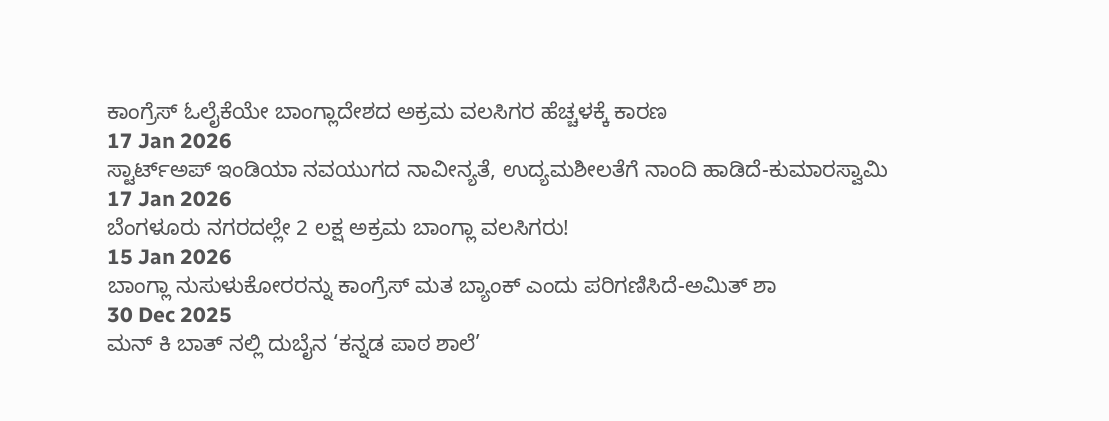ಕಾಂಗ್ರೆಸ್ ಓಲೈಕೆಯೇ ಬಾಂಗ್ಲಾದೇಶದ ಅಕ್ರಮ ವಲಸಿಗರ ಹೆಚ್ಚಳಕ್ಕೆ ಕಾರಣ
17 Jan 2026
ಸ್ಟಾರ್ಟ್ಅಪ್ ಇಂಡಿಯಾ ನವಯುಗದ ನಾವೀನ್ಯತೆ, ಉದ್ಯಮಶೀಲತೆಗೆ ನಾಂದಿ ಹಾಡಿದೆ-ಕುಮಾರಸ್ವಾಮಿ
17 Jan 2026
ಬೆಂಗಳೂರು ನಗರದಲ್ಲೇ 2 ಲಕ್ಷ ಅಕ್ರಮ ಬಾಂಗ್ಲಾ ವಲಸಿಗರು!
15 Jan 2026
ಬಾಂಗ್ಲಾ ನುಸುಳುಕೋರರನ್ನು ಕಾಂಗ್ರೆಸ್ ಮತ ಬ್ಯಾಂಕ್ ಎಂದು ಪರಿಗಣಿಸಿದೆ-ಅಮಿತ್ ಶಾ
30 Dec 2025
ಮನ್ ಕಿ ಬಾತ್ ನಲ್ಲಿ ದುಬೈನ ‘ಕನ್ನಡ ಪಾಠ ಶಾಲೆ’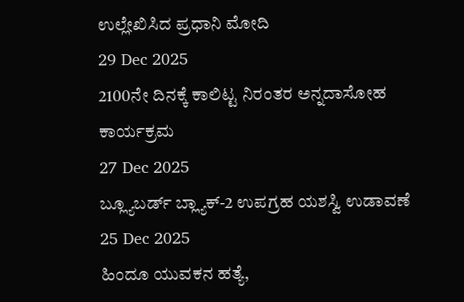ಉಲ್ಲೇಖಿಸಿದ ಪ್ರಧಾನಿ ಮೋದಿ
29 Dec 2025
2100ನೇ ದಿನಕ್ಕೆ ಕಾಲಿಟ್ಟ ನಿರಂತರ ಅನ್ನದಾಸೋಹ ಕಾರ್ಯಕ್ರಮ
27 Dec 2025
ಬ್ಲ್ಯೂಬರ್ಡ್ ಬ್ಲ್ಯಾಕ್-2 ಉಪಗ್ರಹ ಯಶಸ್ವಿ ಉಡಾವಣೆ
25 Dec 2025
ಹಿಂದೂ ಯುವಕನ ಹತ್ಯೆ,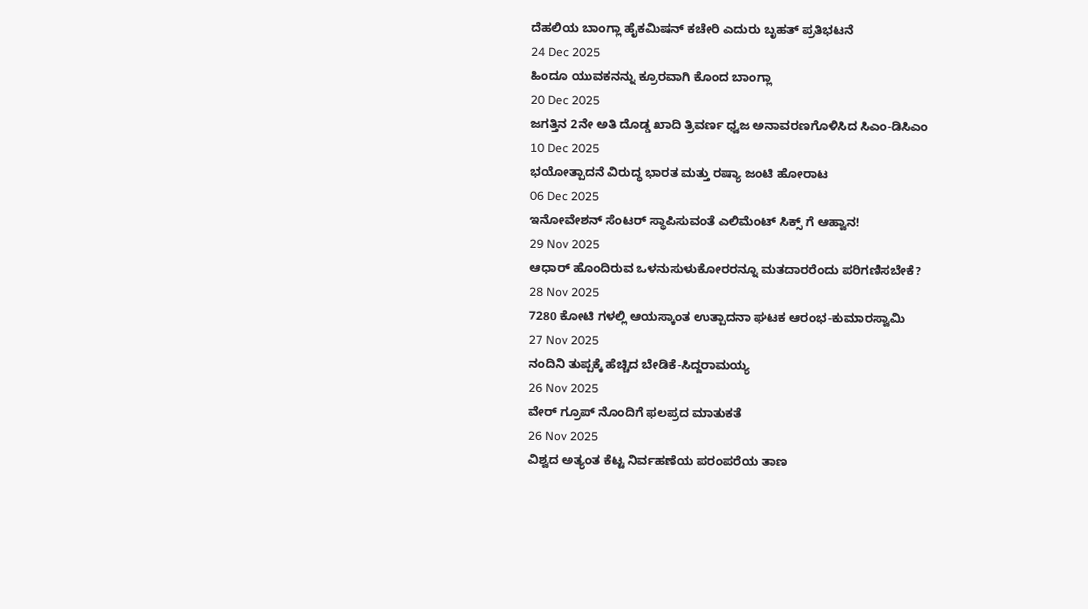ದೆಹಲಿಯ ಬಾಂಗ್ಲಾ ಹೈಕಮಿಷನ್ ಕಚೇರಿ ಎದುರು ಬೃಹತ್ ಪ್ರತಿಭಟನೆ
24 Dec 2025
ಹಿಂದೂ ಯುವಕನನ್ನು ಕ್ರೂರವಾಗಿ ಕೊಂದ ಬಾಂಗ್ಲಾ
20 Dec 2025
ಜಗತ್ತಿನ 2ನೇ ಅತಿ ದೊಡ್ಡ ಖಾದಿ ತ್ರಿವರ್ಣ ಧ್ವಜ ಅನಾವರಣಗೊಳಿಸಿದ ಸಿಎಂ-ಡಿಸಿಎಂ
10 Dec 2025
ಭಯೋತ್ಪಾದನೆ ವಿರುದ್ಧ ಭಾರತ ಮತ್ತು ರಷ್ಯಾ ಜಂಟಿ ಹೋರಾಟ
06 Dec 2025
ಇನೋವೇಶನ್ ಸೆಂಟರ್ ಸ್ಥಾಪಿಸುವಂತೆ ಎಲಿಮೆಂಟ್ ಸಿಕ್ಸ್ ಗೆ ಆಹ್ವಾನ!
29 Nov 2025
ಆಧಾರ್ ಹೊಂದಿರುವ ಒಳನುಸುಳುಕೋರರನ್ನೂ ಮತದಾರರೆಂದು ಪರಿಗಣಿಸಬೇಕೆ?
28 Nov 2025
7280 ಕೋಟಿ ಗಳಲ್ಲಿ ಆಯಸ್ಕಾಂತ ಉತ್ಪಾದನಾ ಘಟಕ ಆರಂಭ-ಕುಮಾರಸ್ವಾಮಿ
27 Nov 2025
ನಂದಿನಿ ತುಪ್ಪಕ್ಕೆ ಹೆಚ್ಚಿದ ಬೇಡಿಕೆ-ಸಿದ್ದರಾಮಯ್ಯ
26 Nov 2025
ವೇರ್ ಗ್ರೂಪ್ ನೊಂದಿಗೆ ಫಲಪ್ರದ ಮಾತುಕತೆ
26 Nov 2025
ವಿಶ್ವದ ಅತ್ಯಂತ ಕೆಟ್ಟ ನಿರ್ವಹಣೆಯ ಪರಂಪರೆಯ ತಾಣ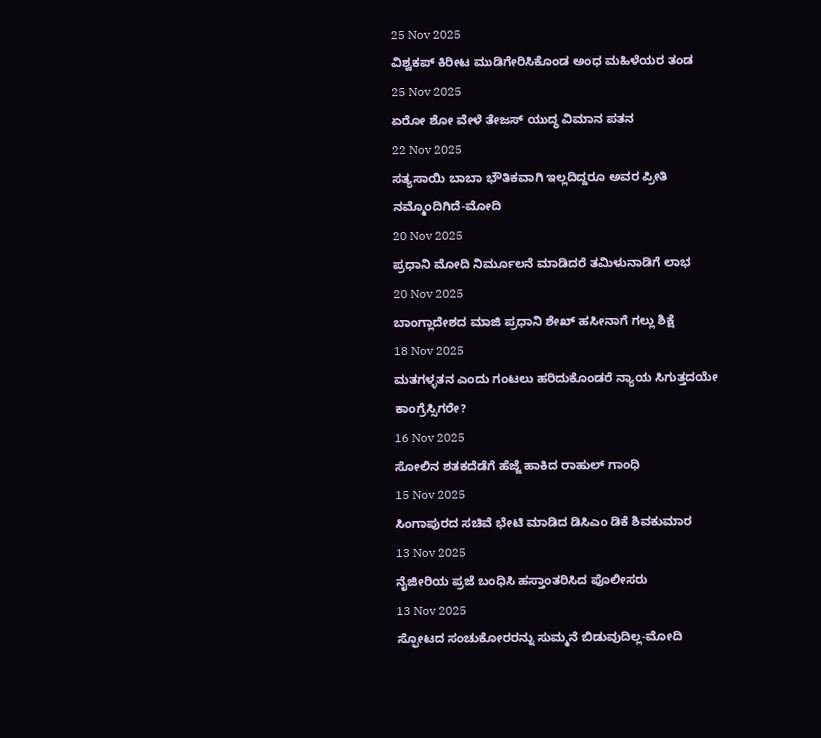25 Nov 2025
ವಿಶ್ವಕಪ್ ಕಿರೀಟ ಮುಡಿಗೇರಿಸಿಕೊಂಡ ಅಂಧ ಮಹಿಳೆಯರ ತಂಡ
25 Nov 2025
ಏರೋ ಶೋ ವೇಳೆ ತೇಜಸ್ ಯುದ್ಧ ವಿಮಾನ ಪತನ
22 Nov 2025
ಸತ್ಯಸಾಯಿ ಬಾಬಾ ಭೌತಿಕವಾಗಿ ಇಲ್ಲದಿದ್ದರೂ ಅವರ ಪ್ರೀತಿ ನಮ್ಮೊಂದಿಗಿದೆ-ಮೋದಿ
20 Nov 2025
ಪ್ರಧಾನಿ ಮೋದಿ ನಿರ್ಮೂಲನೆ ಮಾಡಿದರೆ ತಮಿಳುನಾಡಿಗೆ ಲಾಭ
20 Nov 2025
ಬಾಂಗ್ಲಾದೇಶದ ಮಾಜಿ ಪ್ರಧಾನಿ ಶೇಖ್ ಹಸೀನಾಗೆ ಗಲ್ಲು ಶಿಕ್ಷೆ
18 Nov 2025
ಮತಗಳ್ಳತನ ಎಂದು ಗಂಟಲು ಹರಿದುಕೊಂಡರೆ ನ್ಯಾಯ ಸಿಗುತ್ತದಯೇ ಕಾಂಗ್ರೆಸ್ಸಿಗರೇ?
16 Nov 2025
ಸೋಲಿನ ಶತಕದೆಡೆಗೆ ಹೆಜ್ಜೆ ಹಾಕಿದ ರಾಹುಲ್ ಗಾಂಧಿ
15 Nov 2025
ಸಿಂಗಾಪುರದ ಸಚಿವೆ ಭೇಟಿ ಮಾಡಿದ ಡಿಸಿಎಂ ಡಿಕೆ ಶಿವಕುಮಾರ
13 Nov 2025
ನೈಜೀರಿಯ ಪ್ರಜೆ ಬಂಧಿಸಿ ಹಸ್ತಾಂತರಿಸಿದ ಪೊಲೀಸರು
13 Nov 2025
ಸ್ಫೋಟದ ಸಂಚುಕೋರರನ್ನು ಸುಮ್ಮನೆ ಬಿಡುವುದಿಲ್ಲ-ಮೋದಿ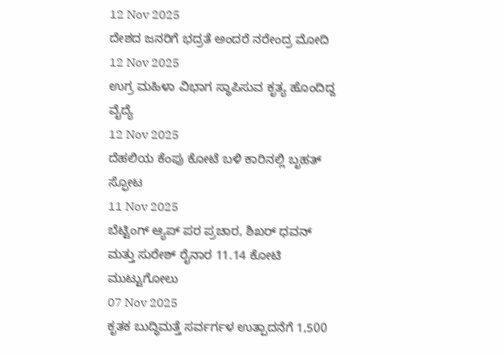12 Nov 2025
ದೇಶದ ಜನರಿಗೆ ಭದ್ರತೆ ಅಂದರೆ ನರೇಂದ್ರ ಮೋದಿ
12 Nov 2025
ಉಗ್ರ ಮಹಿಳಾ ವಿಭಾಗ ಸ್ಥಾಪಿಸುವ ಕೃತ್ಯ ಹೊಂದಿದ್ದ ವೈದ್ಯೆ
12 Nov 2025
ದೆಹಲಿಯ ಕೆಂಪು ಕೋಟೆ ಬಳಿ ಕಾರಿನಲ್ಲಿ ಬೃಹತ್ ಸ್ಫೋಟ
11 Nov 2025
ಬೆಟ್ಟಿಂಗ್ ಆ್ಯಪ್ ಪರ ಪ್ರಚಾರ, ಶಿಖರ್ ಧವನ್ ಮತ್ತು ಸುರೇಶ್ ರೈನಾರ 11.14 ಕೋಟಿ ಮುಟ್ಟುಗೋಲು
07 Nov 2025
ಕೃತಕ ಬುದ್ಧಿಮತ್ತೆ ಸರ್ವರ್ಗಳ ಉತ್ಪಾದನೆಗೆ 1,500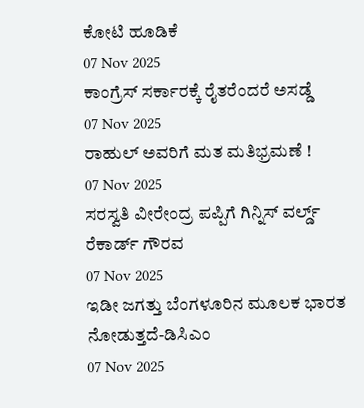ಕೋಟಿ ಹೂಡಿಕೆ
07 Nov 2025
ಕಾಂಗ್ರೆಸ್ ಸರ್ಕಾರಕ್ಕೆ ರೈತರೆಂದರೆ ಅಸಡ್ಡೆ
07 Nov 2025
ರಾಹುಲ್ ಅವರಿಗೆ ಮತ ಮತಿಭ್ರಮಣೆ !
07 Nov 2025
ಸರಸ್ವತಿ ವೀರೇಂದ್ರ ಪಪ್ಪಿಗೆ ಗಿನ್ನಿಸ್ ವರ್ಲ್ಡ್ ರೆಕಾರ್ಡ್ ಗೌರವ
07 Nov 2025
ಇಡೀ ಜಗತ್ತು ಬೆಂಗಳೂರಿನ ಮೂಲಕ ಭಾರತ ನೋಡುತ್ತದೆ-ಡಿಸಿಎಂ
07 Nov 2025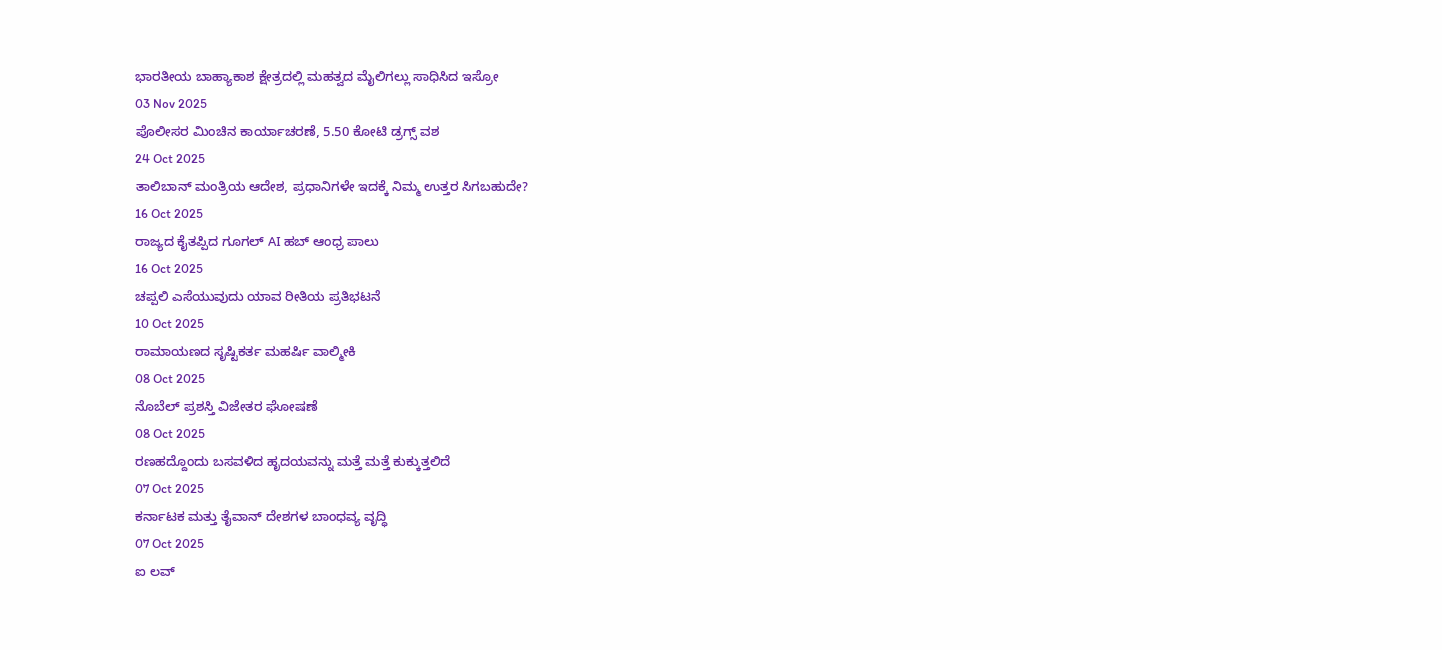ಭಾರತೀಯ ಬಾಹ್ಯಾಕಾಶ ಕ್ಷೇತ್ರದಲ್ಲಿ ಮಹತ್ವದ ಮೈಲಿಗಲ್ಲು ಸಾಧಿಸಿದ ಇಸ್ರೋ
03 Nov 2025
ಪೊಲೀಸರ ಮಿಂಚಿನ ಕಾರ್ಯಾಚರಣೆ, 5.50 ಕೋಟಿ ಡ್ರಗ್ಸ್ ವಶ
24 Oct 2025
ತಾಲಿಬಾನ್ ಮಂತ್ರಿಯ ಆದೇಶ, ಪ್ರಧಾನಿಗಳೇ ಇದಕ್ಕೆ ನಿಮ್ಮ ಉತ್ತರ ಸಿಗಬಹುದೇ?
16 Oct 2025
ರಾಜ್ಯದ ಕೈತಪ್ಪಿದ ಗೂಗಲ್ AI ಹಬ್ ಆಂಧ್ರ ಪಾಲು
16 Oct 2025
ಚಪ್ಪಲಿ ಎಸೆಯುವುದು ಯಾವ ರೀತಿಯ ಪ್ರತಿಭಟನೆ
10 Oct 2025
ರಾಮಾಯಣದ ಸೃಷ್ಟಿಕರ್ತ ಮಹರ್ಷಿ ವಾಲ್ಮೀಕಿ
08 Oct 2025
ನೊಬೆಲ್ ಪ್ರಶಸ್ತಿ ವಿಜೇತರ ಘೋಷಣೆ
08 Oct 2025
ರಣಹದ್ದೊಂದು ಬಸವಳಿದ ಹೃದಯವನ್ನು ಮತ್ತೆ ಮತ್ತೆ ಕುಕ್ಕುತ್ತಲಿದೆ
07 Oct 2025
ಕರ್ನಾಟಕ ಮತ್ತು ತೈವಾನ್ ದೇಶಗಳ ಬಾಂಧವ್ಯ ವೃದ್ಧಿ
07 Oct 2025
ಐ ಲವ್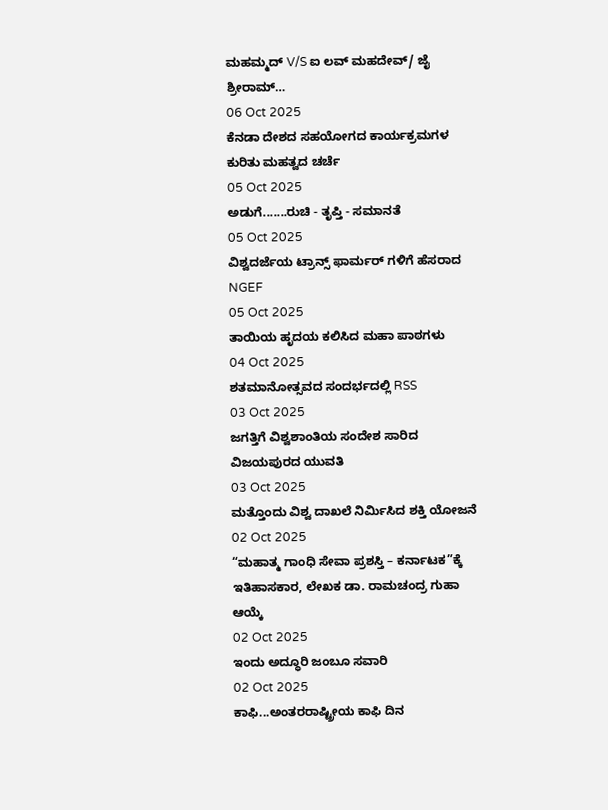ಮಹಮ್ಮದ್ V/S ಐ ಲವ್ ಮಹದೇವ್/ ಜೈ ಶ್ರೀರಾಮ್…
06 Oct 2025
ಕೆನಡಾ ದೇಶದ ಸಹಯೋಗದ ಕಾರ್ಯಕ್ರಮಗಳ ಕುರಿತು ಮಹತ್ವದ ಚರ್ಚೆ
05 Oct 2025
ಅಡುಗೆ.......ರುಚಿ - ತೃಪ್ತಿ - ಸಮಾನತೆ
05 Oct 2025
ವಿಶ್ವದರ್ಜೆಯ ಟ್ರಾನ್ಸ್ ಫಾರ್ಮರ್ ಗಳಿಗೆ ಹೆಸರಾದ NGEF
05 Oct 2025
ತಾಯಿಯ ಹೃದಯ ಕಲಿಸಿದ ಮಹಾ ಪಾಠಗಳು
04 Oct 2025
ಶತಮಾನೋತ್ಸವದ ಸಂದರ್ಭದಲ್ಲಿ RSS
03 Oct 2025
ಜಗತ್ತಿಗೆ ವಿಶ್ವಶಾಂತಿಯ ಸಂದೇಶ ಸಾರಿದ ವಿಜಯಪುರದ ಯುವತಿ
03 Oct 2025
ಮತ್ತೊಂದು ವಿಶ್ವ ದಾಖಲೆ ನಿರ್ಮಿಸಿದ ಶಕ್ತಿ ಯೋಜನೆ
02 Oct 2025
“ಮಹಾತ್ಮ ಗಾಂಧಿ ಸೇವಾ ಪ್ರಶಸ್ತಿ – ಕರ್ನಾಟಕ”ಕ್ಕೆ ಇತಿಹಾಸಕಾರ, ಲೇಖಕ ಡಾ. ರಾಮಚಂದ್ರ ಗುಹಾ ಆಯ್ಕೆ
02 Oct 2025
ಇಂದು ಅದ್ಧೂರಿ ಜಂಬೂ ಸವಾರಿ
02 Oct 2025
ಕಾಫಿ...ಅಂತರರಾಷ್ಟ್ರೀಯ ಕಾಫಿ ದಿನ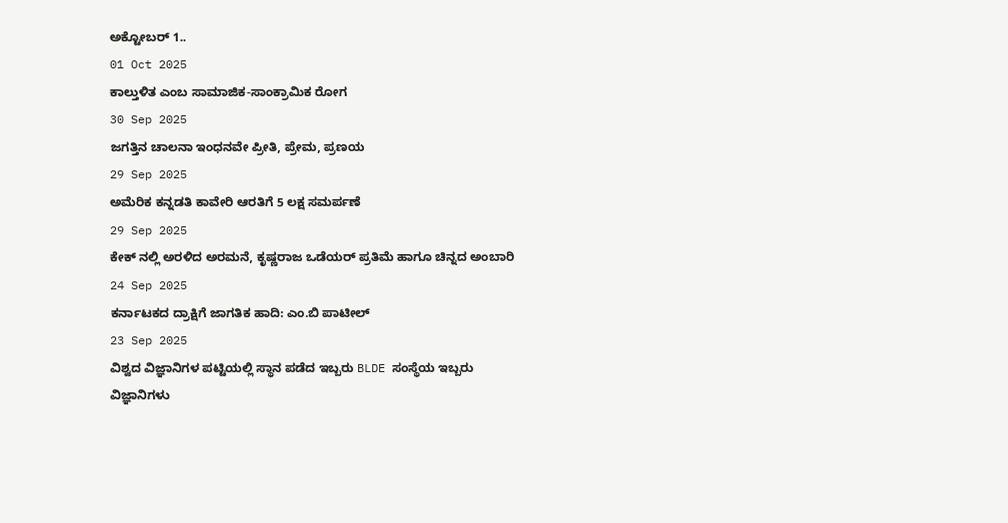ಅಕ್ಟೋಬರ್ 1..
01 Oct 2025
ಕಾಲ್ತುಳಿತ ಎಂಬ ಸಾಮಾಜಿಕ-ಸಾಂಕ್ರಾಮಿಕ ರೋಗ
30 Sep 2025
ಜಗತ್ತಿನ ಚಾಲನಾ ಇಂಧನವೇ ಪ್ರೀತಿ, ಪ್ರೇಮ, ಪ್ರಣಯ
29 Sep 2025
ಅಮೆರಿಕ ಕನ್ನಡತಿ ಕಾವೇರಿ ಆರತಿಗೆ 5 ಲಕ್ಷ ಸಮರ್ಪಣೆ
29 Sep 2025
ಕೇಕ್ ನಲ್ಲಿ ಅರಳಿದ ಅರಮನೆ, ಕೃಷ್ಣರಾಜ ಒಡೆಯರ್ ಪ್ರತಿಮೆ ಹಾಗೂ ಚಿನ್ನದ ಅಂಬಾರಿ
24 Sep 2025
ಕರ್ನಾಟಕದ ದ್ರಾಕ್ಷಿಗೆ ಜಾಗತಿಕ ಹಾದಿ: ಎಂ.ಬಿ ಪಾಟೀಲ್
23 Sep 2025
ವಿಶ್ವದ ವಿಜ್ಞಾನಿಗಳ ಪಟ್ಟಿಯಲ್ಲಿ ಸ್ಥಾನ ಪಡೆದ ಇಬ್ಬರು BLDE ಸಂಸ್ಥೆಯ ಇಬ್ಬರು ವಿಜ್ಞಾನಿಗಳು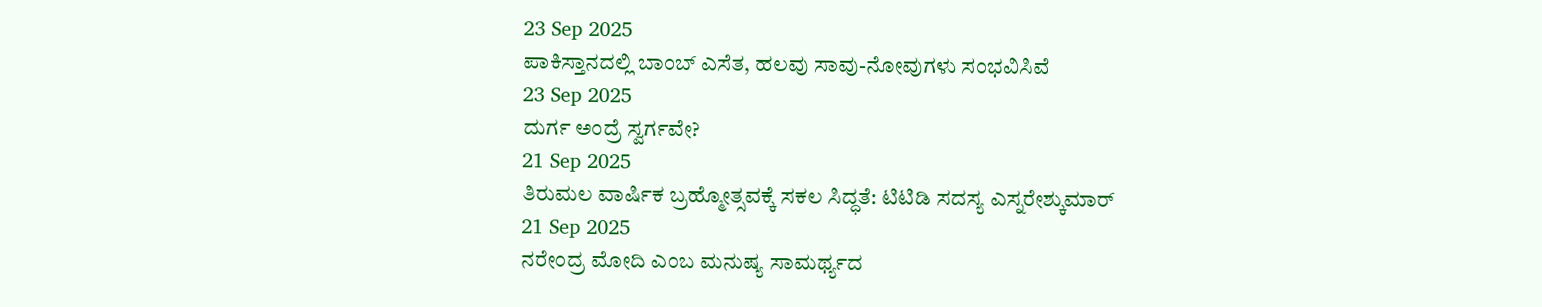23 Sep 2025
ಪಾಕಿಸ್ತಾನದಲ್ಲಿ ಬಾಂಬ್ ಎಸೆತ, ಹಲವು ಸಾವು-ನೋವುಗಳು ಸಂಭವಿಸಿವೆ
23 Sep 2025
ದುರ್ಗ ಅಂದ್ರೆ ಸ್ವರ್ಗವೇ?
21 Sep 2025
ತಿರುಮಲ ವಾರ್ಷಿಕ ಬ್ರಹ್ಮೋತ್ಸವಕ್ಕೆ ಸಕಲ ಸಿದ್ಧತೆ: ಟಿಟಿಡಿ ಸದಸ್ಯ ಎಸ್ನರೇಶ್ಕುಮಾರ್
21 Sep 2025
ನರೇಂದ್ರ ಮೋದಿ ಎಂಬ ಮನುಷ್ಯ ಸಾಮರ್ಥ್ಯದ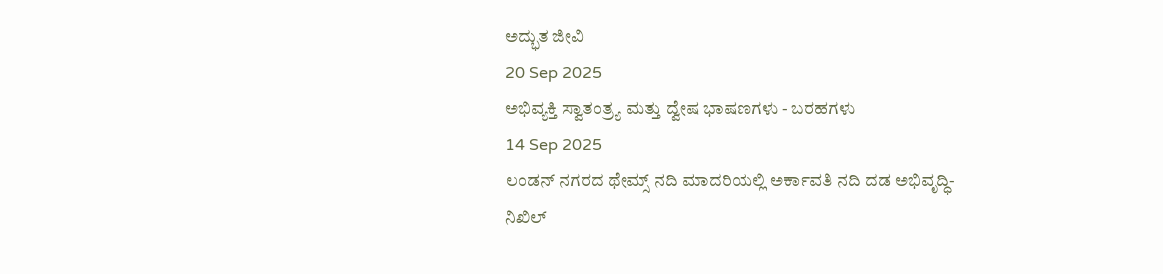ಅದ್ಭುತ ಜೀವಿ
20 Sep 2025
ಅಭಿವ್ಯಕ್ತಿ ಸ್ವಾತಂತ್ರ್ಯ ಮತ್ತು ದ್ವೇಷ ಭಾಷಣಗಳು - ಬರಹಗಳು
14 Sep 2025
ಲಂಡನ್ ನಗರದ ಥೇಮ್ಸ್ ನದಿ ಮಾದರಿಯಲ್ಲಿ ಅರ್ಕಾವತಿ ನದಿ ದಡ ಅಭಿವೃದ್ಧಿ-ನಿಖಿಲ್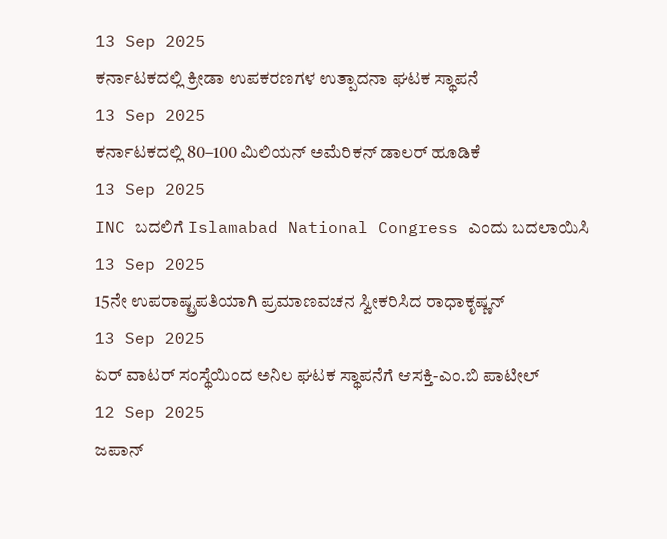13 Sep 2025
ಕರ್ನಾಟಕದಲ್ಲಿ ಕ್ರೀಡಾ ಉಪಕರಣಗಳ ಉತ್ಪಾದನಾ ಘಟಕ ಸ್ಥಾಪನೆ
13 Sep 2025
ಕರ್ನಾಟಕದಲ್ಲಿ 80–100 ಮಿಲಿಯನ್ ಅಮೆರಿಕನ್ ಡಾಲರ್ ಹೂಡಿಕೆ
13 Sep 2025
INC ಬದಲಿಗೆ Islamabad National Congress ಎಂದು ಬದಲಾಯಿಸಿ
13 Sep 2025
15ನೇ ಉಪರಾಷ್ಟ್ರಪತಿಯಾಗಿ ಪ್ರಮಾಣವಚನ ಸ್ವೀಕರಿಸಿದ ರಾಧಾಕೃಷ್ಣನ್
13 Sep 2025
ಏರ್ ವಾಟರ್ ಸಂಸ್ಥೆಯಿಂದ ಅನಿಲ ಘಟಕ ಸ್ಥಾಪನೆಗೆ ಆಸಕ್ತಿ-ಎಂ.ಬಿ ಪಾಟೀಲ್
12 Sep 2025
ಜಪಾನ್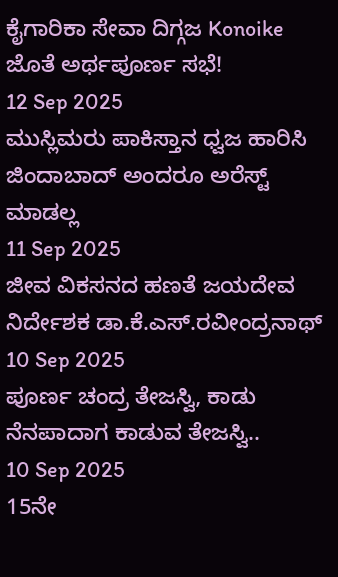ಕೈಗಾರಿಕಾ ಸೇವಾ ದಿಗ್ಗಜ Konoike ಜೊತೆ ಅರ್ಥಪೂರ್ಣ ಸಭೆ!
12 Sep 2025
ಮುಸ್ಲಿಮರು ಪಾಕಿಸ್ತಾನ ಧ್ವಜ ಹಾರಿಸಿ ಜಿಂದಾಬಾದ್ ಅಂದರೂ ಅರೆಸ್ಟ್ ಮಾಡಲ್ಲ
11 Sep 2025
ಜೀವ ವಿಕಸನದ ಹಣತೆ ಜಯದೇವ ನಿರ್ದೇಶಕ ಡಾ.ಕೆ.ಎಸ್.ರವೀಂದ್ರನಾಥ್
10 Sep 2025
ಪೂರ್ಣ ಚಂದ್ರ ತೇಜಸ್ವಿ, ಕಾಡು ನೆನಪಾದಾಗ ಕಾಡುವ ತೇಜಸ್ವಿ..
10 Sep 2025
15ನೇ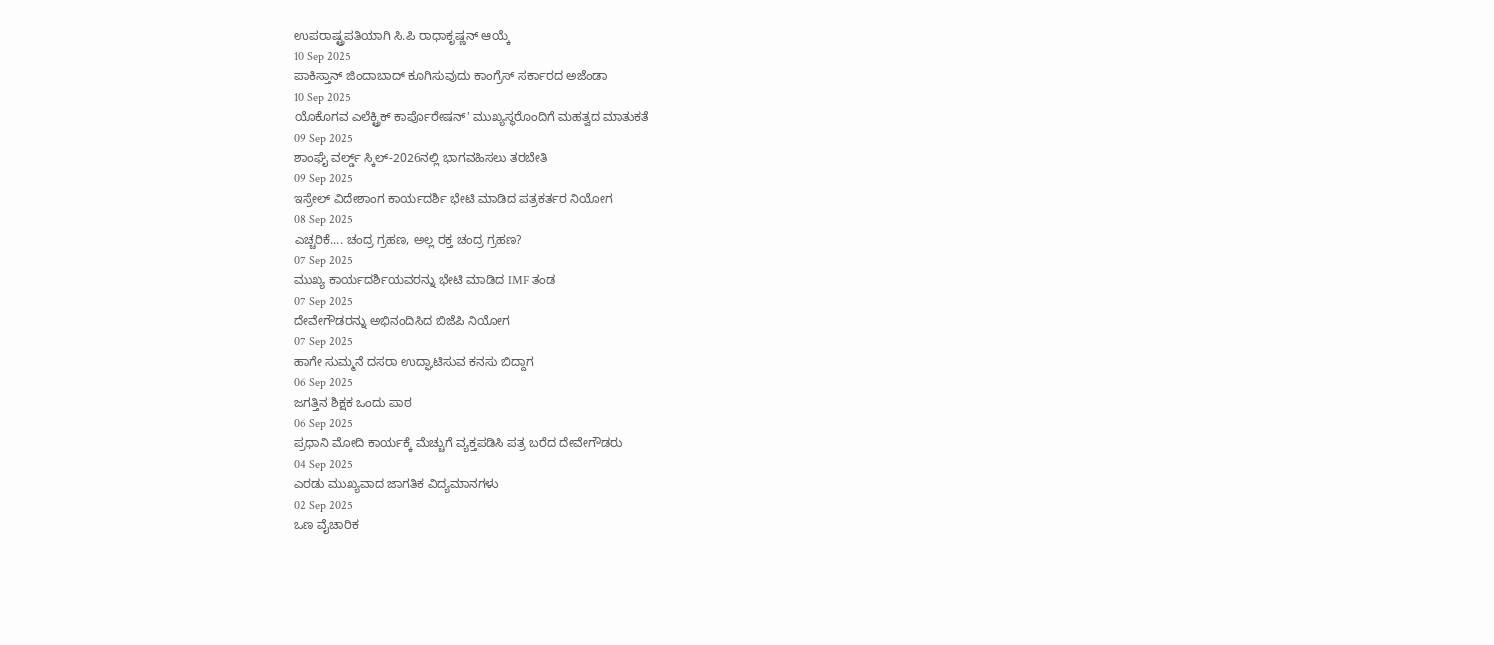ಉಪರಾಷ್ಟ್ರಪತಿಯಾಗಿ ಸಿ.ಪಿ ರಾಧಾಕೃಷ್ಣನ್ ಆಯ್ಕೆ
10 Sep 2025
ಪಾಕಿಸ್ತಾನ್ ಜಿಂದಾಬಾದ್ ಕೂಗಿಸುವುದು ಕಾಂಗ್ರೆಸ್ ಸರ್ಕಾರದ ಅಜೆಂಡಾ
10 Sep 2025
ಯೊಕೊಗವ ಎಲೆಕ್ಟ್ರಿಕ್ ಕಾರ್ಪೊರೇಷನ್' ಮುಖ್ಯಸ್ಥರೊಂದಿಗೆ ಮಹತ್ವದ ಮಾತುಕತೆ
09 Sep 2025
ಶಾಂಘೈ ವರ್ಲ್ಡ್ ಸ್ಕಿಲ್-2026ನಲ್ಲಿ ಭಾಗವಹಿಸಲು ತರಬೇತಿ
09 Sep 2025
ಇಸ್ರೇಲ್ ವಿದೇಶಾಂಗ ಕಾರ್ಯದರ್ಶಿ ಭೇಟಿ ಮಾಡಿದ ಪತ್ರಕರ್ತರ ನಿಯೋಗ
08 Sep 2025
ಎಚ್ಚರಿಕೆ.... ಚಂದ್ರ ಗ್ರಹಣ, ಅಲ್ಲ ರಕ್ತ ಚಂದ್ರ ಗ್ರಹಣ?
07 Sep 2025
ಮುಖ್ಯ ಕಾರ್ಯದರ್ಶಿಯವರನ್ನು ಭೇಟಿ ಮಾಡಿದ IMF ತಂಡ
07 Sep 2025
ದೇವೇಗೌಡರನ್ನು ಅಭಿನಂದಿಸಿದ ಬಿಜೆಪಿ ನಿಯೋಗ
07 Sep 2025
ಹಾಗೇ ಸುಮ್ಮನೆ ದಸರಾ ಉದ್ಘಾಟಿಸುವ ಕನಸು ಬಿದ್ದಾಗ
06 Sep 2025
ಜಗತ್ತಿನ ಶಿಕ್ಷಕ ಒಂದು ಪಾಠ
06 Sep 2025
ಪ್ರಧಾನಿ ಮೋದಿ ಕಾರ್ಯಕ್ಕೆ ಮೆಚ್ಚುಗೆ ವ್ಯಕ್ತಪಡಿಸಿ ಪತ್ರ ಬರೆದ ದೇವೇಗೌಡರು
04 Sep 2025
ಎರಡು ಮುಖ್ಯವಾದ ಜಾಗತಿಕ ವಿದ್ಯಮಾನಗಳು
02 Sep 2025
ಒಣ ವೈಚಾರಿಕ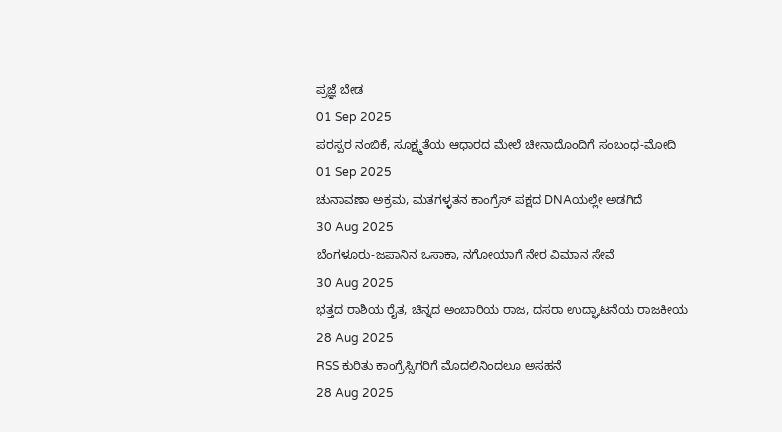ಪ್ರಜ್ಞೆ ಬೇಡ
01 Sep 2025
ಪರಸ್ಪರ ನಂಬಿಕೆ, ಸೂಕ್ಷ್ಮತೆಯ ಆಧಾರದ ಮೇಲೆ ಚೀನಾದೊಂದಿಗೆ ಸಂಬಂಧ-ಮೋದಿ
01 Sep 2025
ಚುನಾವಣಾ ಅಕ್ರಮ, ಮತಗಳ್ಳತನ ಕಾಂಗ್ರೆಸ್ ಪಕ್ಷದ DNAಯಲ್ಲೇ ಅಡಗಿದೆ
30 Aug 2025
ಬೆಂಗಳೂರು-ಜಪಾನಿನ ಒಸಾಕಾ, ನಗೋಯಾಗೆ ನೇರ ವಿಮಾನ ಸೇವೆ
30 Aug 2025
ಭತ್ತದ ರಾಶಿಯ ರೈತ, ಚಿನ್ನದ ಅಂಬಾರಿಯ ರಾಜ, ದಸರಾ ಉದ್ಘಾಟನೆಯ ರಾಜಕೀಯ
28 Aug 2025
RSS ಕುರಿತು ಕಾಂಗ್ರೆಸ್ಸಿಗರಿಗೆ ಮೊದಲಿನಿಂದಲೂ ಅಸಹನೆ
28 Aug 2025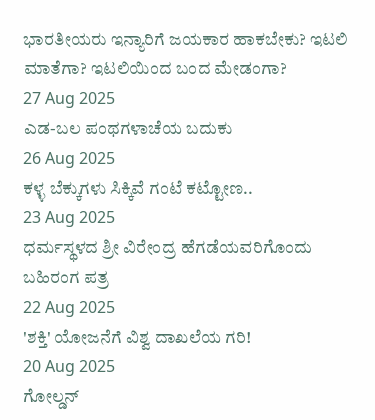ಭಾರತೀಯರು ಇನ್ಯಾರಿಗೆ ಜಯಕಾರ ಹಾಕಬೇಕು? ಇಟಲಿ ಮಾತೆಗಾ? ಇಟಲಿಯಿಂದ ಬಂದ ಮೇಡಂಗಾ?
27 Aug 2025
ಎಡ-ಬಲ ಪಂಥಗಳಾಚೆಯ ಬದುಕು
26 Aug 2025
ಕಳ್ಳ ಬೆಕ್ಕುಗಳು ಸಿಕ್ಕಿವೆ ಗಂಟೆ ಕಟ್ಟೋಣ..
23 Aug 2025
ಧರ್ಮಸ್ಥಳದ ಶ್ರೀ ವಿರೇಂದ್ರ ಹೆಗಡೆಯವರಿಗೊಂದು ಬಹಿರಂಗ ಪತ್ರ
22 Aug 2025
'ಶಕ್ತಿ' ಯೋಜನೆಗೆ ವಿಶ್ವ ದಾಖಲೆಯ ಗರಿ!
20 Aug 2025
ಗೋಲ್ಡನ್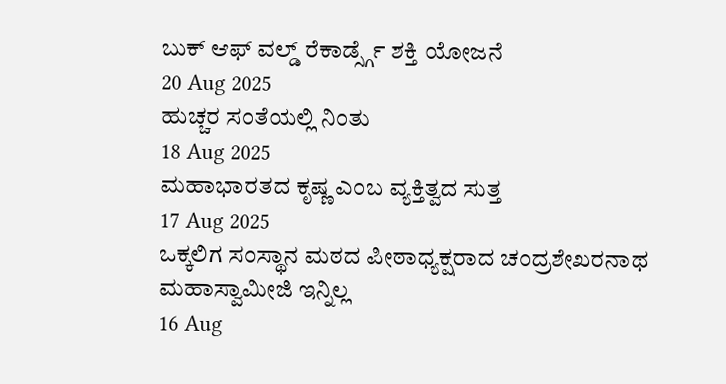ಬುಕ್ ಆಫ್ ವಲ್ಡ್ ರೆಕಾರ್ಡ್ಸ್ಗೆ ಶಕ್ತಿ ಯೋಜನೆ
20 Aug 2025
ಹುಚ್ಚರ ಸಂತೆಯಲ್ಲಿ ನಿಂತು
18 Aug 2025
ಮಹಾಭಾರತದ ಕೃಷ್ಣ ಎಂಬ ವ್ಯಕ್ತಿತ್ವದ ಸುತ್ತ
17 Aug 2025
ಒಕ್ಕಲಿಗ ಸಂಸ್ಥಾನ ಮಠದ ಪೀಠಾಧ್ಯಕ್ಷರಾದ ಚಂದ್ರಶೇಖರನಾಥ ಮಹಾಸ್ವಾಮೀಜಿ ಇನ್ನಿಲ್ಲ
16 Aug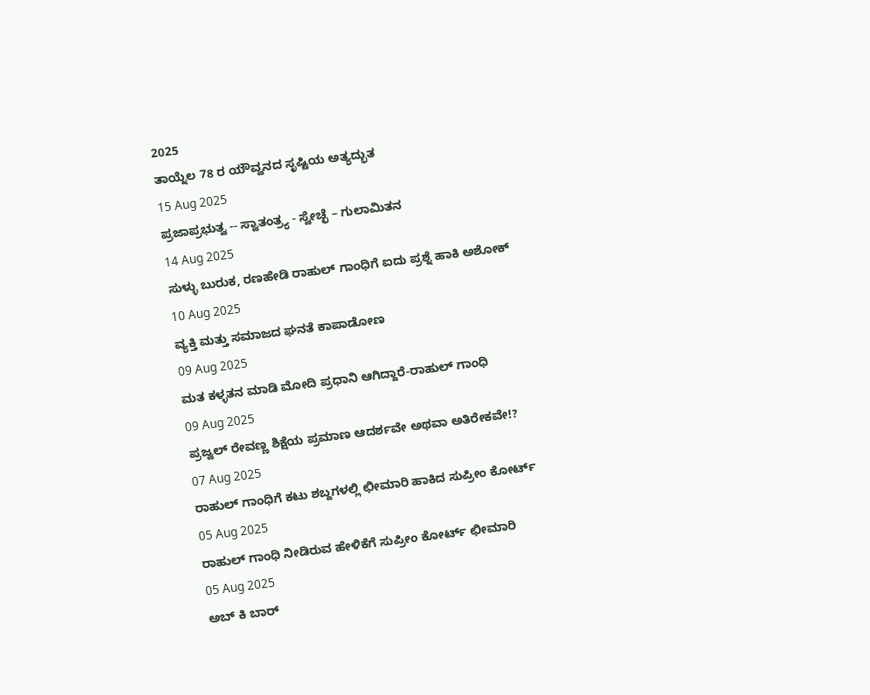2025
ತಾಯ್ನೆಲ 78 ರ ಯೌವ್ವನದ ಸೃಷ್ಟಿಯ ಅತ್ಯದ್ಭುತ
15 Aug 2025
ಪ್ರಜಾಪ್ರಭುತ್ವ -- ಸ್ವಾತಂತ್ರ್ಯ - ಸ್ವೇಚ್ಛೆ – ಗುಲಾಮಿತನ
14 Aug 2025
ಸುಳ್ಳು ಬುರುಕ, ರಣಹೇಡಿ ರಾಹುಲ್ ಗಾಂಧಿಗೆ ಐದು ಪ್ರಶ್ನೆ ಹಾಕಿ ಅಶೋಕ್
10 Aug 2025
ವ್ಯಕ್ತಿ ಮತ್ತು ಸಮಾಜದ ಘನತೆ ಕಾಪಾಡೋಣ
09 Aug 2025
ಮತ ಕಳ್ಳತನ ಮಾಡಿ ಮೋದಿ ಪ್ರಧಾನಿ ಆಗಿದ್ದಾರೆ-ರಾಹುಲ್ ಗಾಂಧಿ
09 Aug 2025
ಪ್ರಜ್ವಲ್ ರೇವಣ್ಣ ಶಿಕ್ಷೆಯ ಪ್ರಮಾಣ ಆದರ್ಶವೇ ಅಥವಾ ಅತಿರೇಕವೇ!?
07 Aug 2025
ರಾಹುಲ್ ಗಾಂಧಿಗೆ ಕಟು ಶಬ್ದಗಳಲ್ಲಿ ಛೀಮಾರಿ ಹಾಕಿದ ಸುಪ್ರೀಂ ಕೋರ್ಟ್
05 Aug 2025
ರಾಹುಲ್ ಗಾಂಧಿ ನೀಡಿರುವ ಹೇಳಿಕೆಗೆ ಸುಪ್ರೀಂ ಕೋರ್ಟ್ ಛೀಮಾರಿ
05 Aug 2025
ಅಬ್ ಕಿ ಬಾರ್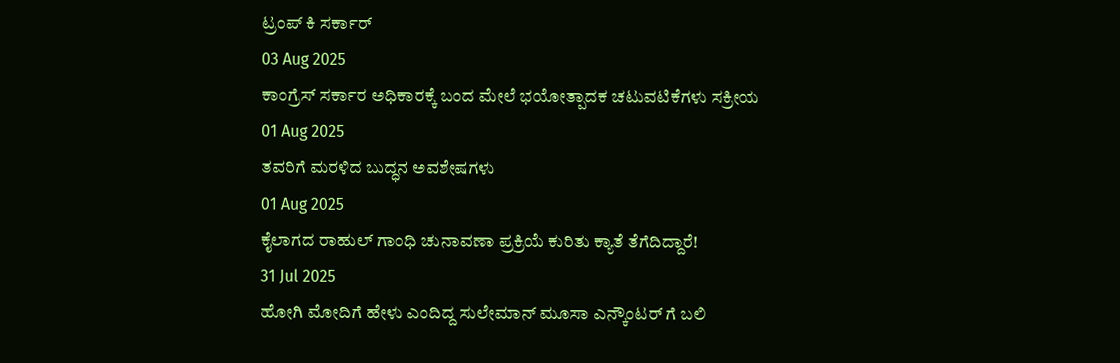ಟ್ರಂಪ್ ಕಿ ಸರ್ಕಾರ್
03 Aug 2025
ಕಾಂಗ್ರೆಸ್ ಸರ್ಕಾರ ಅಧಿಕಾರಕ್ಕೆ ಬಂದ ಮೇಲೆ ಭಯೋತ್ಪಾದಕ ಚಟುವಟಿಕೆಗಳು ಸಕ್ರೀಯ
01 Aug 2025
ತವರಿಗೆ ಮರಳಿದ ಬುದ್ಧನ ಅವಶೇಷಗಳು
01 Aug 2025
ಕೈಲಾಗದ ರಾಹುಲ್ ಗಾಂಧಿ ಚುನಾವಣಾ ಪ್ರಕ್ರಿಯೆ ಕುರಿತು ಕ್ಯಾತೆ ತೆಗೆದಿದ್ದಾರೆ!
31 Jul 2025
ಹೋಗಿ ಮೋದಿಗೆ ಹೇಳು ಎಂದಿದ್ದ ಸುಲೇಮಾನ್ ಮೂಸಾ ಎನ್ಕೌಂಟರ್ ಗೆ ಬಲಿ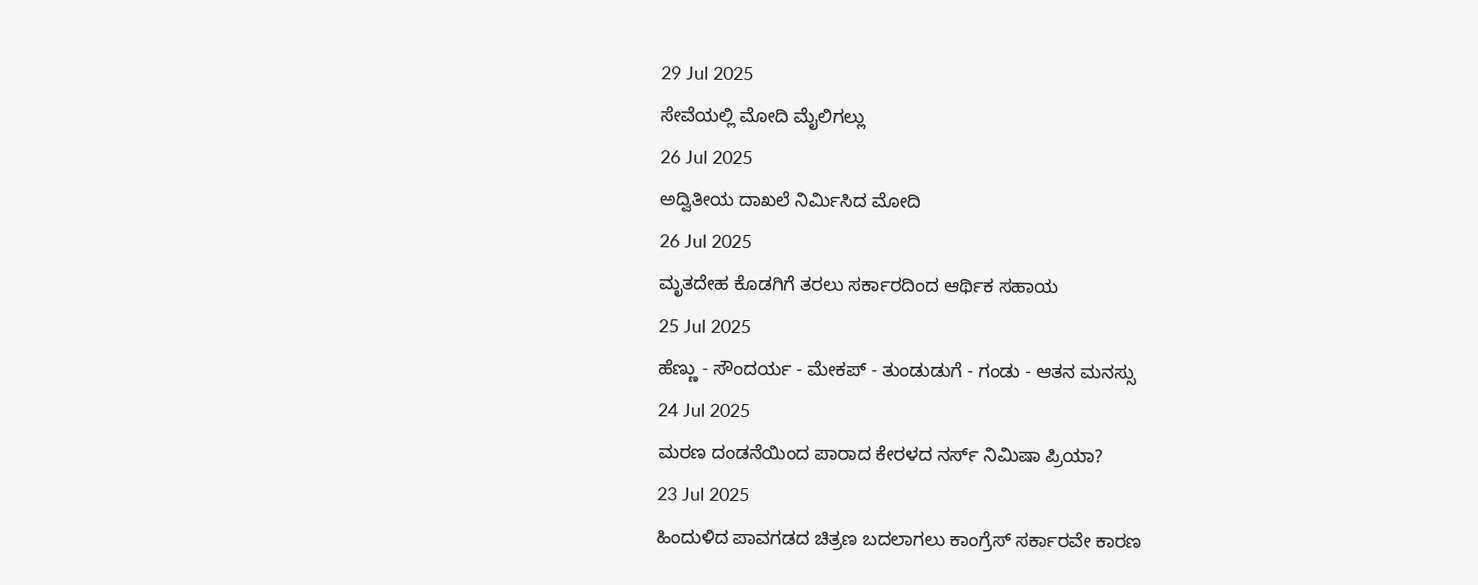29 Jul 2025
ಸೇವೆಯಲ್ಲಿ ಮೋದಿ ಮೈಲಿಗಲ್ಲು
26 Jul 2025
ಅದ್ವಿತೀಯ ದಾಖಲೆ ನಿರ್ಮಿಸಿದ ಮೋದಿ
26 Jul 2025
ಮೃತದೇಹ ಕೊಡಗಿಗೆ ತರಲು ಸರ್ಕಾರದಿಂದ ಆರ್ಥಿಕ ಸಹಾಯ
25 Jul 2025
ಹೆಣ್ಣು - ಸೌಂದರ್ಯ - ಮೇಕಪ್ - ತುಂಡುಡುಗೆ - ಗಂಡು - ಆತನ ಮನಸ್ಸು
24 Jul 2025
ಮರಣ ದಂಡನೆಯಿಂದ ಪಾರಾದ ಕೇರಳದ ನರ್ಸ್ ನಿಮಿಷಾ ಪ್ರಿಯಾ?
23 Jul 2025
ಹಿಂದುಳಿದ ಪಾವಗಡದ ಚಿತ್ರಣ ಬದಲಾಗಲು ಕಾಂಗ್ರೆಸ್ ಸರ್ಕಾರವೇ ಕಾರಣ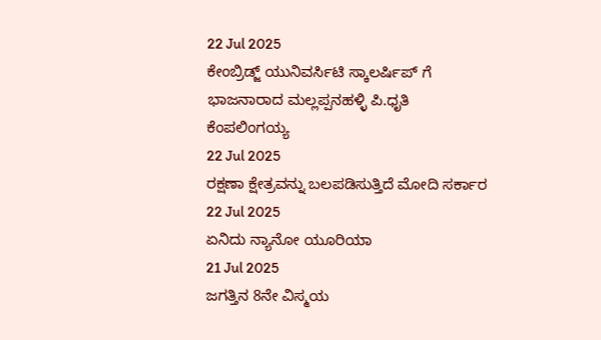22 Jul 2025
ಕೇಂಬ್ರಿಡ್ಜ್ ಯುನಿವರ್ಸಿಟಿ ಸ್ಕಾಲರ್ಷಿಪ್ ಗೆ ಭಾಜನಾರಾದ ಮಲ್ಲಪ್ಪನಹಳ್ಳಿ ಪಿ.ಧೃತಿ ಕೆಂಪಲಿಂಗಯ್ಯ
22 Jul 2025
ರಕ್ಷಣಾ ಕ್ಷೇತ್ರವನ್ನು ಬಲಪಡಿಸುತ್ತಿದೆ ಮೋದಿ ಸರ್ಕಾರ
22 Jul 2025
ಏನಿದು ನ್ಯಾನೋ ಯೂರಿಯಾ
21 Jul 2025
ಜಗತ್ತಿನ 8ನೇ ವಿಸ್ಮಯ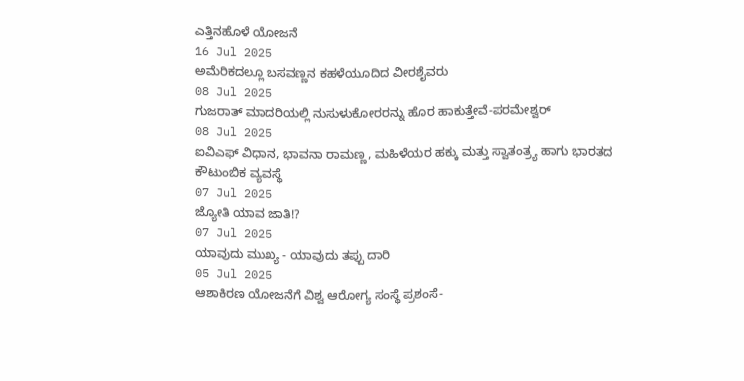ಎತ್ತಿನಹೊಳೆ ಯೋಜನೆ
16 Jul 2025
ಅಮೆರಿಕದಲ್ಲೂ ಬಸವಣ್ಣನ ಕಹಳೆಯೂದಿದ ವೀರಶೈವರು
08 Jul 2025
ಗುಜರಾತ್ ಮಾದರಿಯಲ್ಲಿ ನುಸುಳುಕೋರರನ್ನು ಹೊರ ಹಾಕುತ್ತೇವೆ-ಪರಮೇಶ್ವರ್
08 Jul 2025
ಐವಿಎಫ್ ವಿಧಾನ, ಭಾವನಾ ರಾಮಣ್ಣ, ಮಹಿಳೆಯರ ಹಕ್ಕು ಮತ್ತು ಸ್ವಾತಂತ್ರ್ಯ ಹಾಗು ಭಾರತದ ಕೌಟುಂಬಿಕ ವ್ಯವಸ್ಥೆ
07 Jul 2025
ಜ್ಯೋತಿ ಯಾವ ಜಾತಿ!?
07 Jul 2025
ಯಾವುದು ಮುಖ್ಯ - ಯಾವುದು ತಪ್ಪು ದಾರಿ
05 Jul 2025
ಆಶಾಕಿರಣ ಯೋಜನೆಗೆ ವಿಶ್ವ ಆರೋಗ್ಯ ಸಂಸ್ಥೆ ಪ್ರಶಂಸೆ-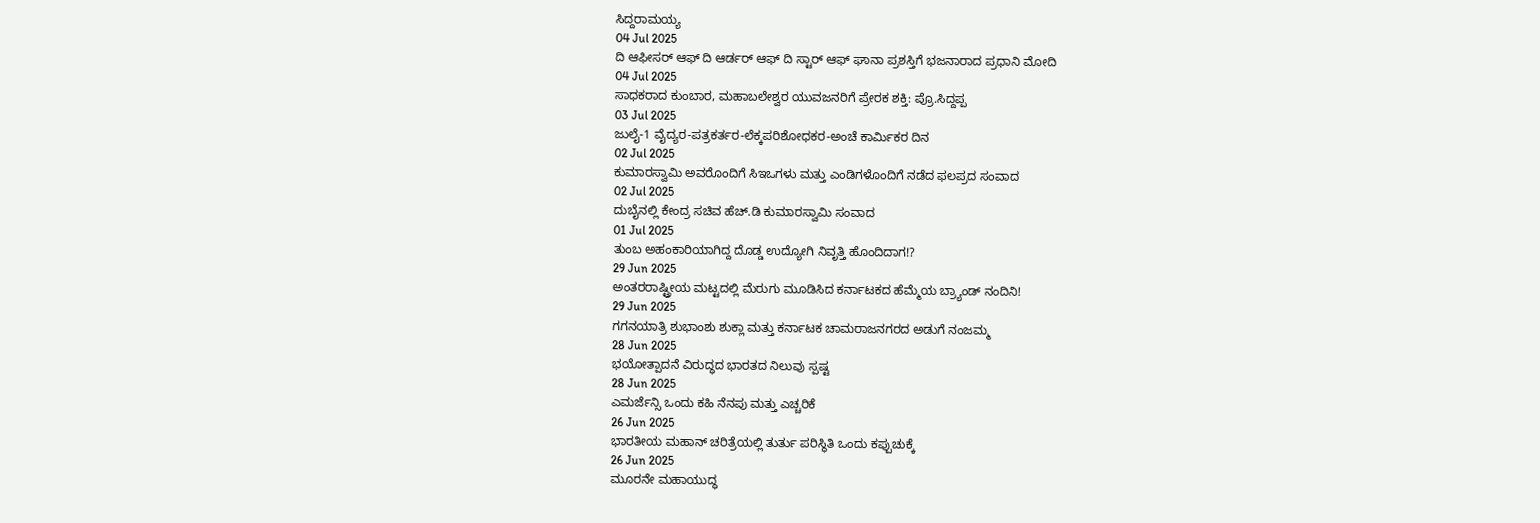ಸಿದ್ದರಾಮಯ್ಯ
04 Jul 2025
ದಿ ಆಫೀಸರ್ ಆಫ್ ದಿ ಆರ್ಡರ್ ಆಫ್ ದಿ ಸ್ಟಾರ್ ಆಫ್ ಘಾನಾ ಪ್ರಶಸ್ತಿಗೆ ಭಜನಾರಾದ ಪ್ರಧಾನಿ ಮೋದಿ
04 Jul 2025
ಸಾಧಕರಾದ ಕುಂಬಾರ, ಮಹಾಬಲೇಶ್ವರ ಯುವಜನರಿಗೆ ಪ್ರೇರಕ ಶಕ್ತಿ: ಪ್ರೊ.ಸಿದ್ದಪ್ಪ
03 Jul 2025
ಜುಲೈ-1 ವೈದ್ಯರ-ಪತ್ರಕರ್ತರ-ಲೆಕ್ಕಪರಿಶೋಧಕರ-ಅಂಚೆ ಕಾರ್ಮಿಕರ ದಿನ
02 Jul 2025
ಕುಮಾರಸ್ವಾಮಿ ಅವರೊಂದಿಗೆ ಸಿಇಒಗಳು ಮತ್ತು ಎಂಡಿಗಳೊಂದಿಗೆ ನಡೆದ ಫಲಪ್ರದ ಸಂವಾದ
02 Jul 2025
ದುಬೈನಲ್ಲಿ ಕೇಂದ್ರ ಸಚಿವ ಹೆಚ್.ಡಿ ಕುಮಾರಸ್ವಾಮಿ ಸಂವಾದ
01 Jul 2025
ತುಂಬ ಅಹಂಕಾರಿಯಾಗಿದ್ದ ದೊಡ್ಡ ಉದ್ಯೋಗಿ ನಿವೃತ್ತಿ ಹೊಂದಿದಾಗ!?
29 Jun 2025
ಅಂತರರಾಷ್ಟ್ರೀಯ ಮಟ್ಟದಲ್ಲಿ ಮೆರುಗು ಮೂಡಿಸಿದ ಕರ್ನಾಟಕದ ಹೆಮ್ಮೆಯ ಬ್ರ್ಯಾಂಡ್ ನಂದಿನಿ!
29 Jun 2025
ಗಗನಯಾತ್ರಿ ಶುಭಾಂಶು ಶುಕ್ಲಾ ಮತ್ತು ಕರ್ನಾಟಕ ಚಾಮರಾಜನಗರದ ಅಡುಗೆ ನಂಜಮ್ಮ
28 Jun 2025
ಭಯೋತ್ಪಾದನೆ ವಿರುದ್ಧದ ಭಾರತದ ನಿಲುವು ಸ್ಪಷ್ಟ
28 Jun 2025
ಎಮರ್ಜೆನ್ಸಿ ಒಂದು ಕಹಿ ನೆನಪು ಮತ್ತು ಎಚ್ಚರಿಕೆ
26 Jun 2025
ಭಾರತೀಯ ಮಹಾನ್ ಚರಿತ್ರೆಯಲ್ಲಿ ತುರ್ತು ಪರಿಸ್ಥಿತಿ ಒಂದು ಕಪ್ಪುಚುಕ್ಕೆ
26 Jun 2025
ಮೂರನೇ ಮಹಾಯುದ್ಧ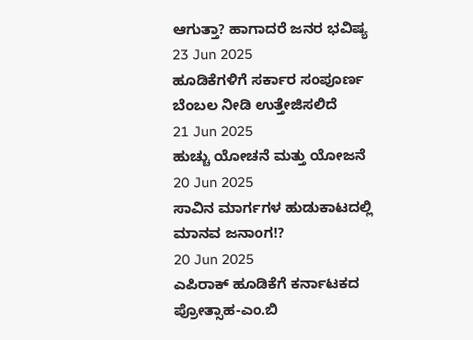ಆಗುತ್ತಾ? ಹಾಗಾದರೆ ಜನರ ಭವಿಷ್ಯ
23 Jun 2025
ಹೂಡಿಕೆಗಳಿಗೆ ಸರ್ಕಾರ ಸಂಪೂರ್ಣ ಬೆಂಬಲ ನೀಡಿ ಉತ್ತೇಜಿಸಲಿದೆ
21 Jun 2025
ಹುಚ್ಚು ಯೋಚನೆ ಮತ್ತು ಯೋಜನೆ
20 Jun 2025
ಸಾವಿನ ಮಾರ್ಗಗಳ ಹುಡುಕಾಟದಲ್ಲಿ ಮಾನವ ಜನಾಂಗ!?
20 Jun 2025
ಎಪಿರಾಕ್ ಹೂಡಿಕೆಗೆ ಕರ್ನಾಟಕದ ಪ್ರೋತ್ಸಾಹ-ಎಂ.ಬಿ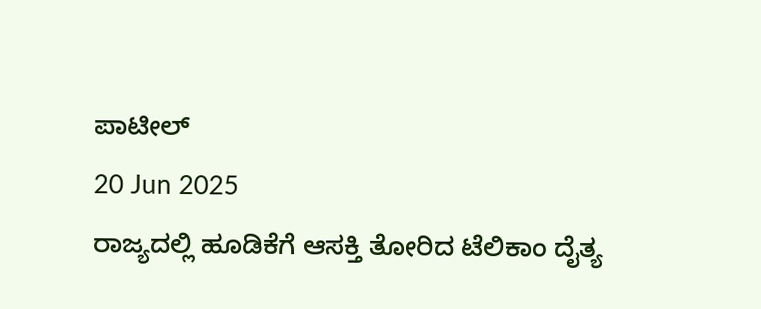ಪಾಟೀಲ್
20 Jun 2025
ರಾಜ್ಯದಲ್ಲಿ ಹೂಡಿಕೆಗೆ ಆಸಕ್ತಿ ತೋರಿದ ಟೆಲಿಕಾಂ ದೈತ್ಯ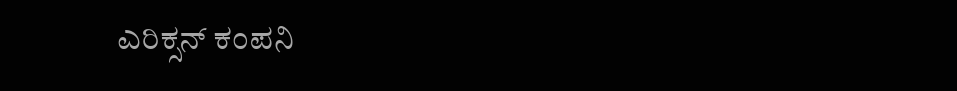ಎರಿಕ್ಸನ್ ಕಂಪನಿ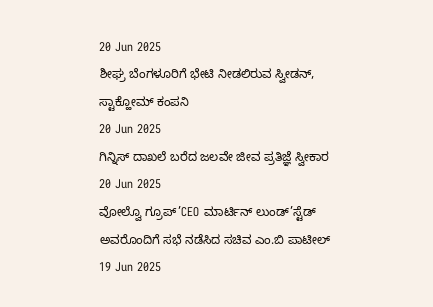20 Jun 2025
ಶೀಘ್ರ ಬೆಂಗಳೂರಿಗೆ ಭೇಟಿ ನೀಡಲಿರುವ ಸ್ವೀಡನ್, ಸ್ಟಾಕ್ಹೋಮ್ ಕಂಪನಿ
20 Jun 2025
ಗಿನ್ನಿಸ್ ದಾಖಲೆ ಬರೆದ ಜಲವೇ ಜೀವ ಪ್ರತಿಜ್ಞೆ ಸ್ವೀಕಾರ
20 Jun 2025
ವೋಲ್ವೊ ಗ್ರೂಪ್’CEO ಮಾರ್ಟಿನ್ ಲುಂಡ್’ಸ್ಟೆಡ್ ಅವರೊಂದಿಗೆ ಸಭೆ ನಡೆಸಿದ ಸಚಿವ ಎಂ.ಬಿ ಪಾಟೀಲ್
19 Jun 2025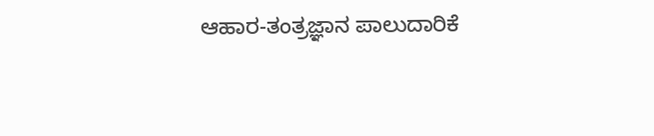ಆಹಾರ-ತಂತ್ರಜ್ಞಾನ ಪಾಲುದಾರಿಕೆ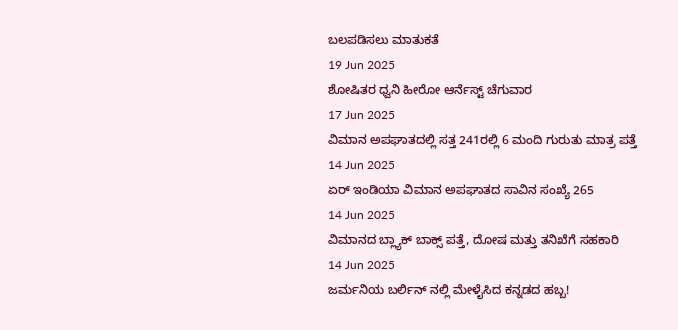ಬಲಪಡಿಸಲು ಮಾತುಕತೆ
19 Jun 2025
ಶೋಷಿತರ ಧ್ವನಿ ಹೀರೋ ಆರ್ನೆಸ್ಟ್ ಚೆಗುವಾರ
17 Jun 2025
ವಿಮಾನ ಅಪಘಾತದಲ್ಲಿ ಸತ್ತ 241ರಲ್ಲಿ 6 ಮಂದಿ ಗುರುತು ಮಾತ್ರ ಪತ್ತೆ
14 Jun 2025
ಏರ್ ಇಂಡಿಯಾ ವಿಮಾನ ಅಪಘಾತದ ಸಾವಿನ ಸಂಖ್ಯೆ 265
14 Jun 2025
ವಿಮಾನದ ಬ್ಲ್ಯಾಕ್ ಬಾಕ್ಸ್ ಪತ್ತೆ, ದೋಷ ಮತ್ತು ತನಿಖೆಗೆ ಸಹಕಾರಿ
14 Jun 2025
ಜರ್ಮನಿಯ ಬರ್ಲಿನ್ ನಲ್ಲಿ ಮೇಳೈಸಿದ ಕನ್ನಡದ ಹಬ್ಬ!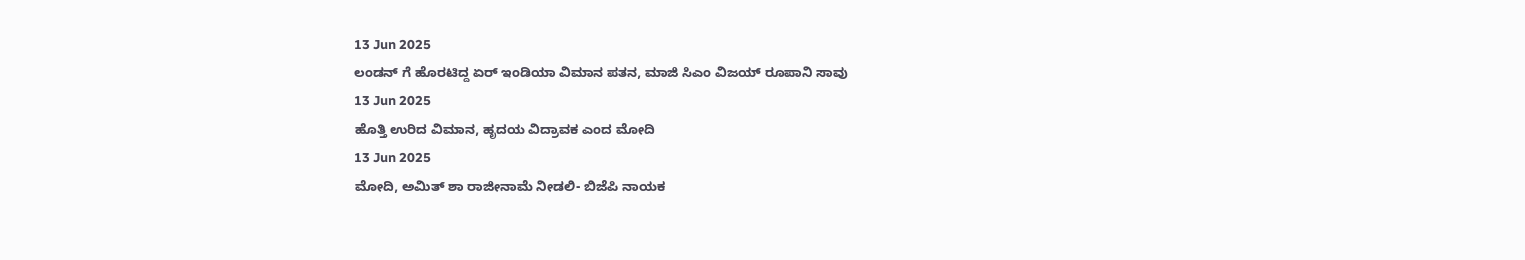13 Jun 2025
ಲಂಡನ್ ಗೆ ಹೊರಟಿದ್ದ ಏರ್ ಇಂಡಿಯಾ ವಿಮಾನ ಪತನ, ಮಾಜಿ ಸಿಎಂ ವಿಜಯ್ ರೂಪಾನಿ ಸಾವು
13 Jun 2025
ಹೊತ್ತಿ ಉರಿದ ವಿಮಾನ, ಹೃದಯ ವಿದ್ರಾವಕ ಎಂದ ಮೋದಿ
13 Jun 2025
ಮೋದಿ, ಅಮಿತ್ ಶಾ ರಾಜೀನಾಮೆ ನೀಡಲಿ- ಬಿಜೆಪಿ ನಾಯಕ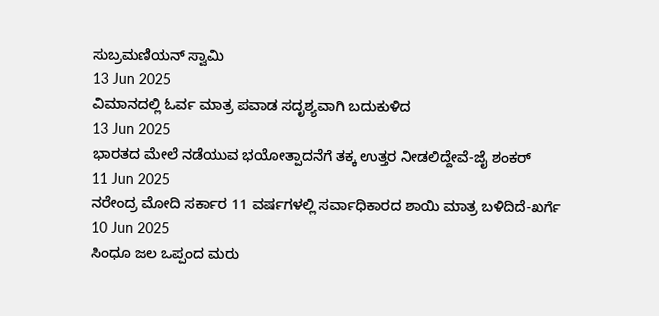ಸುಬ್ರಮಣಿಯನ್ ಸ್ವಾಮಿ
13 Jun 2025
ವಿಮಾನದಲ್ಲಿ ಓರ್ವ ಮಾತ್ರ ಪವಾಡ ಸದೃಶ್ಯವಾಗಿ ಬದುಕುಳಿದ
13 Jun 2025
ಭಾರತದ ಮೇಲೆ ನಡೆಯುವ ಭಯೋತ್ಪಾದನೆಗೆ ತಕ್ಕ ಉತ್ತರ ನೀಡಲಿದ್ದೇವೆ-ಜೈ ಶಂಕರ್
11 Jun 2025
ನರೇಂದ್ರ ಮೋದಿ ಸರ್ಕಾರ 11 ವರ್ಷಗಳಲ್ಲಿ ಸರ್ವಾಧಿಕಾರದ ಶಾಯಿ ಮಾತ್ರ ಬಳಿದಿದೆ-ಖರ್ಗೆ
10 Jun 2025
ಸಿಂಧೂ ಜಲ ಒಪ್ಪಂದ ಮರು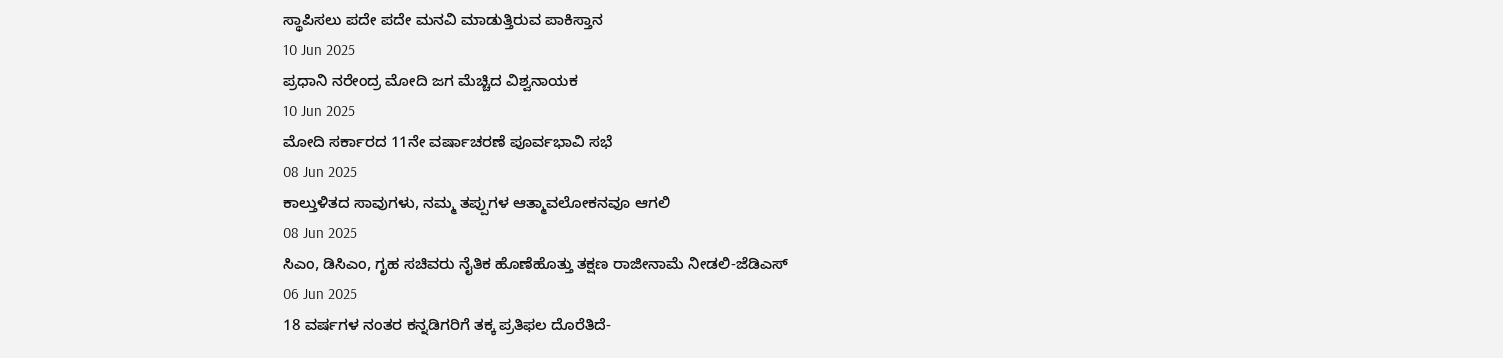ಸ್ಥಾಪಿಸಲು ಪದೇ ಪದೇ ಮನವಿ ಮಾಡುತ್ತಿರುವ ಪಾಕಿಸ್ತಾನ
10 Jun 2025
ಪ್ರಧಾನಿ ನರೇಂದ್ರ ಮೋದಿ ಜಗ ಮೆಚ್ಚಿದ ವಿಶ್ವನಾಯಕ
10 Jun 2025
ಮೋದಿ ಸರ್ಕಾರದ 11ನೇ ವರ್ಷಾಚರಣೆ ಪೂರ್ವಭಾವಿ ಸಭೆ
08 Jun 2025
ಕಾಲ್ತುಳಿತದ ಸಾವುಗಳು, ನಮ್ಮ ತಪ್ಪುಗಳ ಆತ್ಮಾವಲೋಕನವೂ ಆಗಲಿ
08 Jun 2025
ಸಿಎಂ, ಡಿಸಿಎಂ, ಗೃಹ ಸಚಿವರು ನೈತಿಕ ಹೊಣೆಹೊತ್ತು ತಕ್ಷಣ ರಾಜೀನಾಮೆ ನೀಡಲಿ-ಜೆಡಿಎಸ್
06 Jun 2025
18 ವರ್ಷಗಳ ನಂತರ ಕನ್ನಡಿಗರಿಗೆ ತಕ್ಕ ಪ್ರತಿಫಲ ದೊರೆತಿದೆ-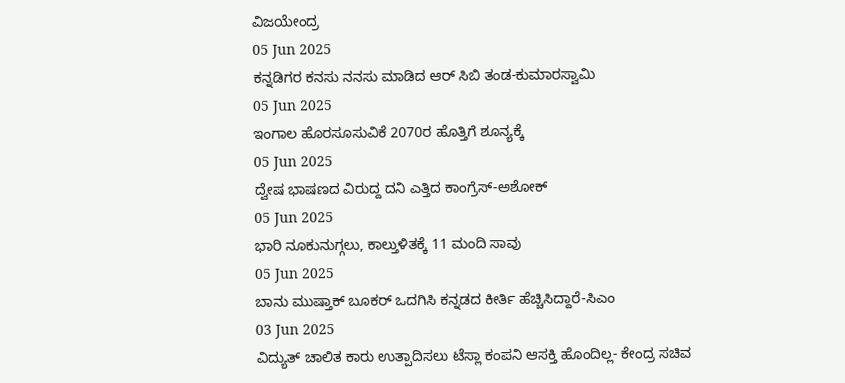ವಿಜಯೇಂದ್ರ
05 Jun 2025
ಕನ್ನಡಿಗರ ಕನಸು ನನಸು ಮಾಡಿದ ಆರ್ ಸಿಬಿ ತಂಡ-ಕುಮಾರಸ್ವಾಮಿ
05 Jun 2025
ಇಂಗಾಲ ಹೊರಸೂಸುವಿಕೆ 2070ರ ಹೊತ್ತಿಗೆ ಶೂನ್ಯಕ್ಕೆ
05 Jun 2025
ದ್ವೇಷ ಭಾಷಣದ ವಿರುದ್ದ ದನಿ ಎತ್ತಿದ ಕಾಂಗ್ರೆಸ್-ಅಶೋಕ್
05 Jun 2025
ಭಾರಿ ನೂಕುನುಗ್ಗಲು, ಕಾಲ್ತುಳಿತಕ್ಕೆ 11 ಮಂದಿ ಸಾವು
05 Jun 2025
ಬಾನು ಮುಷ್ತಾಕ್ ಬೂಕರ್ ಒದಗಿಸಿ ಕನ್ನಡದ ಕೀರ್ತಿ ಹೆಚ್ಚಿಸಿದ್ದಾರೆ-ಸಿಎಂ
03 Jun 2025
ವಿದ್ಯುತ್ ಚಾಲಿತ ಕಾರು ಉತ್ಪಾದಿಸಲು ಟೆಸ್ಲಾ ಕಂಪನಿ ಆಸಕ್ತಿ ಹೊಂದಿಲ್ಲ- ಕೇಂದ್ರ ಸಚಿವ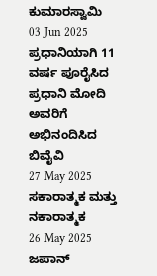ಕುಮಾರಸ್ವಾಮಿ
03 Jun 2025
ಪ್ರಧಾನಿಯಾಗಿ 11 ವರ್ಷ ಪೂರೈಸಿದ ಪ್ರಧಾನಿ ಮೋದಿ ಅವರಿಗೆ ಅಭಿನಂದಿಸಿದ ಬಿವೈವಿ
27 May 2025
ಸಕಾರಾತ್ಮಕ ಮತ್ತು ನಕಾರಾತ್ಮಕ
26 May 2025
ಜಪಾನ್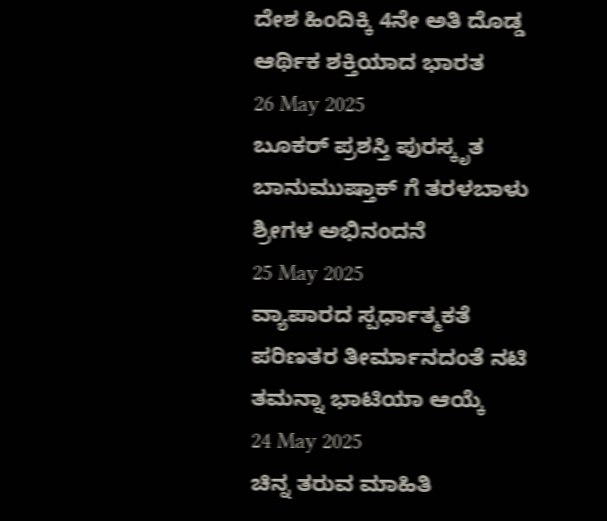ದೇಶ ಹಿಂದಿಕ್ಕಿ 4ನೇ ಅತಿ ದೊಡ್ಡ ಆರ್ಥಿಕ ಶಕ್ತಿಯಾದ ಭಾರತ
26 May 2025
ಬೂಕರ್ ಪ್ರಶಸ್ತಿ ಪುರಸ್ಕೃತ ಬಾನುಮುಷ್ತಾಕ್ ಗೆ ತರಳಬಾಳು ಶ್ರೀಗಳ ಅಭಿನಂದನೆ
25 May 2025
ವ್ಯಾಪಾರದ ಸ್ಪರ್ಧಾತ್ಮಕತೆ ಪರಿಣತರ ತೀರ್ಮಾನದಂತೆ ನಟಿ ತಮನ್ನಾ ಭಾಟಿಯಾ ಆಯ್ಕೆ
24 May 2025
ಚಿನ್ನ ತರುವ ಮಾಹಿತಿ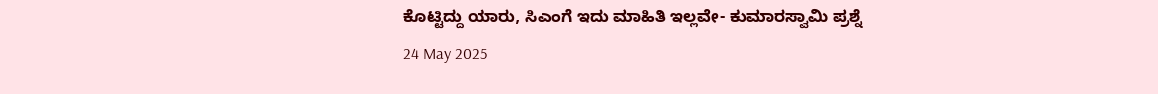ಕೊಟ್ಟಿದ್ದು ಯಾರು, ಸಿಎಂಗೆ ಇದು ಮಾಹಿತಿ ಇಲ್ಲವೇ- ಕುಮಾರಸ್ವಾಮಿ ಪ್ರಶ್ನೆ
24 May 2025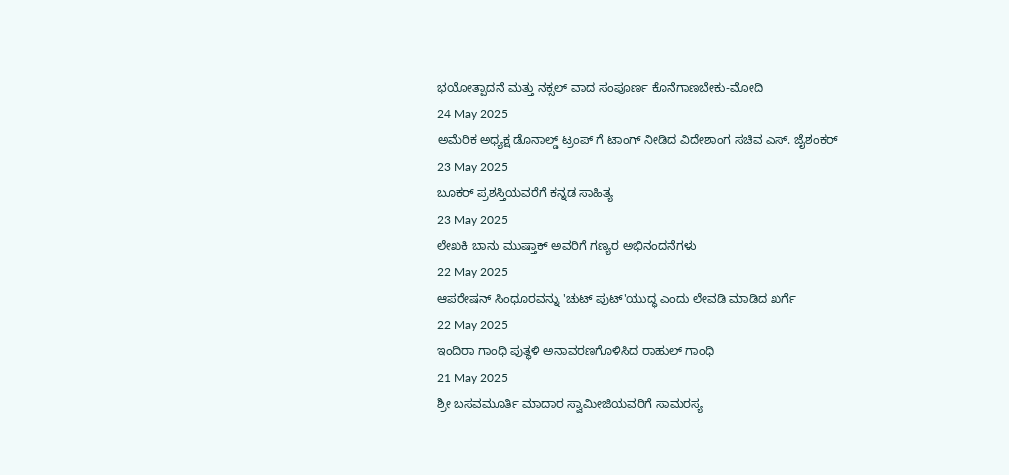ಭಯೋತ್ಪಾದನೆ ಮತ್ತು ನಕ್ಸಲ್ ವಾದ ಸಂಪೂರ್ಣ ಕೊನೆಗಾಣಬೇಕು-ಮೋದಿ
24 May 2025
ಅಮೆರಿಕ ಅಧ್ಯಕ್ಷ ಡೊನಾಲ್ಡ್ ಟ್ರಂಪ್ ಗೆ ಟಾಂಗ್ ನೀಡಿದ ವಿದೇಶಾಂಗ ಸಚಿವ ಎಸ್. ಜೈಶಂಕರ್
23 May 2025
ಬೂಕರ್ ಪ್ರಶಸ್ತಿಯವರೆಗೆ ಕನ್ನಡ ಸಾಹಿತ್ಯ
23 May 2025
ಲೇಖಕಿ ಬಾನು ಮುಷ್ತಾಕ್ ಅವರಿಗೆ ಗಣ್ಯರ ಅಭಿನಂದನೆಗಳು
22 May 2025
ಆಪರೇಷನ್ ಸಿಂಧೂರವನ್ನು 'ಚುಟ್ ಪುಟ್'ಯುದ್ಧ ಎಂದು ಲೇವಡಿ ಮಾಡಿದ ಖರ್ಗೆ
22 May 2025
ಇಂದಿರಾ ಗಾಂಧಿ ಪುತ್ಥಳಿ ಅನಾವರಣಗೊಳಿಸಿದ ರಾಹುಲ್ ಗಾಂಧಿ
21 May 2025
ಶ್ರೀ ಬಸವಮೂರ್ತಿ ಮಾದಾರ ಸ್ವಾಮೀಜಿಯವರಿಗೆ ಸಾಮರಸ್ಯ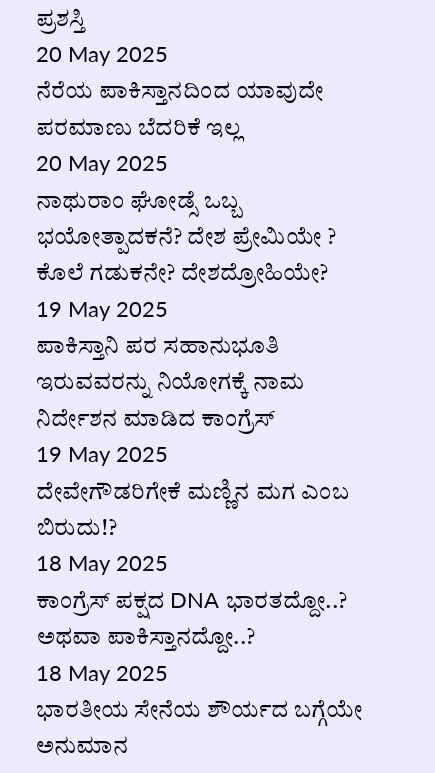ಪ್ರಶಸ್ತಿ
20 May 2025
ನೆರೆಯ ಪಾಕಿಸ್ತಾನದಿಂದ ಯಾವುದೇ ಪರಮಾಣು ಬೆದರಿಕೆ ಇಲ್ಲ
20 May 2025
ನಾಥುರಾಂ ಘೋಡ್ಸೆ ಒಬ್ಬ ಭಯೋತ್ಪಾದಕನೆ? ದೇಶ ಪ್ರೇಮಿಯೇ ? ಕೊಲೆ ಗಡುಕನೇ? ದೇಶದ್ರೋಹಿಯೇ?
19 May 2025
ಪಾಕಿಸ್ತಾನಿ ಪರ ಸಹಾನುಭೂತಿ ಇರುವವರನ್ನು ನಿಯೋಗಕ್ಕೆ ನಾಮ ನಿರ್ದೇಶನ ಮಾಡಿದ ಕಾಂಗ್ರೆಸ್
19 May 2025
ದೇವೇಗೌಡರಿಗೇಕೆ ಮಣ್ಣಿನ ಮಗ ಎಂಬ ಬಿರುದು!?
18 May 2025
ಕಾಂಗ್ರೆಸ್ ಪಕ್ಷದ DNA ಭಾರತದ್ದೋ..? ಅಥವಾ ಪಾಕಿಸ್ತಾನದ್ದೋ..?
18 May 2025
ಭಾರತೀಯ ಸೇನೆಯ ಶೌರ್ಯದ ಬಗ್ಗೆಯೇ ಅನುಮಾನ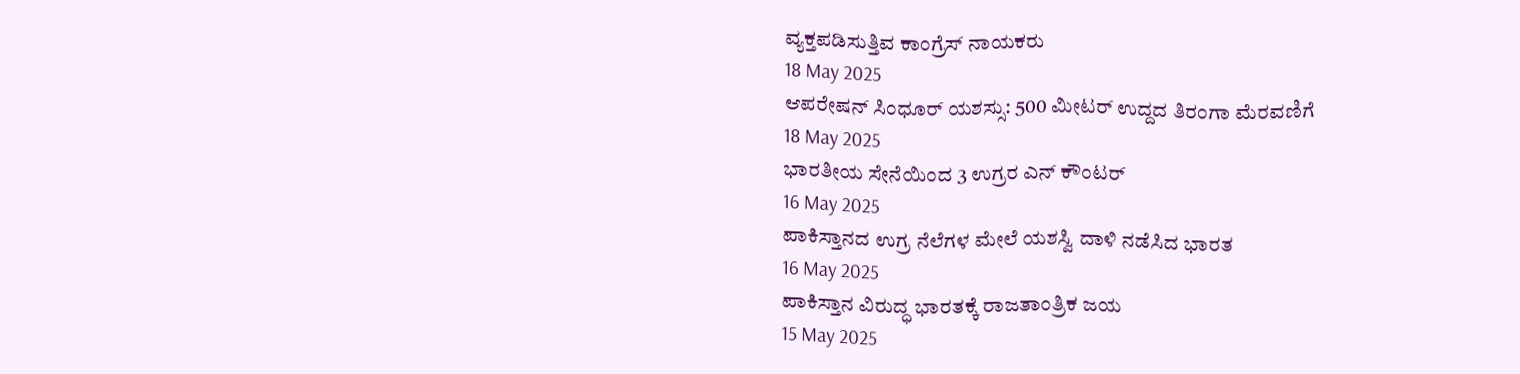ವ್ಯಕ್ತಪಡಿಸುತ್ತಿವ ಕಾಂಗ್ರೆಸ್ ನಾಯಕರು
18 May 2025
ಆಪರೇಷನ್ ಸಿಂಧೂರ್ ಯಶಸ್ಸು: 500 ಮೀಟರ್ ಉದ್ದದ ತಿರಂಗಾ ಮೆರವಣಿಗೆ
18 May 2025
ಭಾರತೀಯ ಸೇನೆಯಿಂದ 3 ಉಗ್ರರ ಎನ್ ಕೌಂಟರ್
16 May 2025
ಪಾಕಿಸ್ತಾನದ ಉಗ್ರ ನೆಲೆಗಳ ಮೇಲೆ ಯಶಸ್ವಿ ದಾಳಿ ನಡೆಸಿದ ಭಾರತ
16 May 2025
ಪಾಕಿಸ್ತಾನ ವಿರುದ್ಧ ಭಾರತಕ್ಕೆ ರಾಜತಾಂತ್ರಿಕ ಜಯ
15 May 2025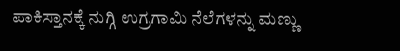ಪಾಕಿಸ್ತಾನಕ್ಕೆ ನುಗ್ಗಿ ಉಗ್ರಗಾಮಿ ನೆಲೆಗಳನ್ನು ಮಣ್ಣು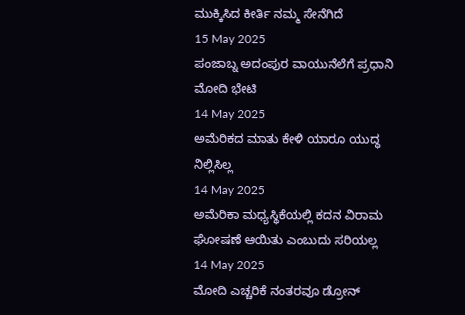ಮುಕ್ಕಿಸಿದ ಕೀರ್ತಿ ನಮ್ಮ ಸೇನೆಗಿದೆ
15 May 2025
ಪಂಜಾಬ್ನ ಅದಂಪುರ ವಾಯುನೆಲೆಗೆ ಪ್ರಧಾನಿ ಮೋದಿ ಭೇಟಿ
14 May 2025
ಅಮೆರಿಕದ ಮಾತು ಕೇಳಿ ಯಾರೂ ಯುದ್ಧ ನಿಲ್ಲಿಸಿಲ್ಲ
14 May 2025
ಅಮೆರಿಕಾ ಮಧ್ಯಸ್ಥಿಕೆಯಲ್ಲಿ ಕದನ ವಿರಾಮ ಘೋಷಣೆ ಆಯಿತು ಎಂಬುದು ಸರಿಯಲ್ಲ
14 May 2025
ಮೋದಿ ಎಚ್ಚರಿಕೆ ನಂತರವೂ ಡ್ರೋನ್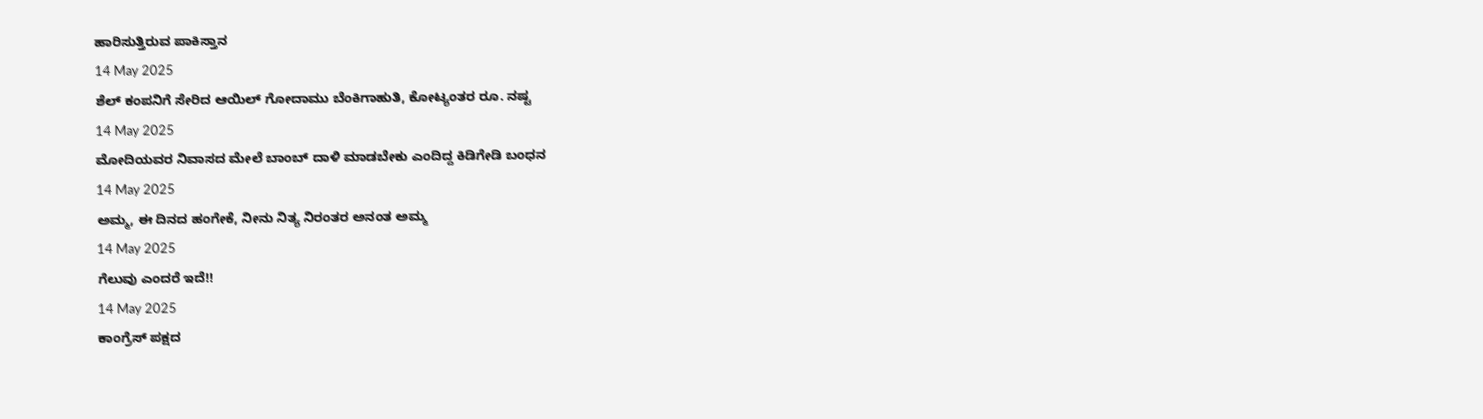ಹಾರಿಸುತ್ತಿರುವ ಪಾಕಿಸ್ತಾನ
14 May 2025
ಶೆಲ್ ಕಂಪನಿಗೆ ಸೇರಿದ ಆಯಿಲ್ ಗೋದಾಮು ಬೆಂಕಿಗಾಹುತಿ, ಕೋಟ್ಯಂತರ ರೂ. ನಷ್ಟ
14 May 2025
ಮೋದಿಯವರ ನಿವಾಸದ ಮೇಲೆ ಬಾಂಬ್ ದಾಳಿ ಮಾಡಬೇಕು ಎಂದಿದ್ದ ಕಿಡಿಗೇಡಿ ಬಂಧನ
14 May 2025
ಅಮ್ಮ, ಈ ದಿನದ ಹಂಗೇಕೆ, ನೀನು ನಿತ್ಯ ನಿರಂತರ ಅನಂತ ಅಮ್ಮ
14 May 2025
ಗೆಲುವು ಎಂದರೆ ಇದೆ!!
14 May 2025
ಕಾಂಗ್ರೆಸ್ ಪಕ್ಷದ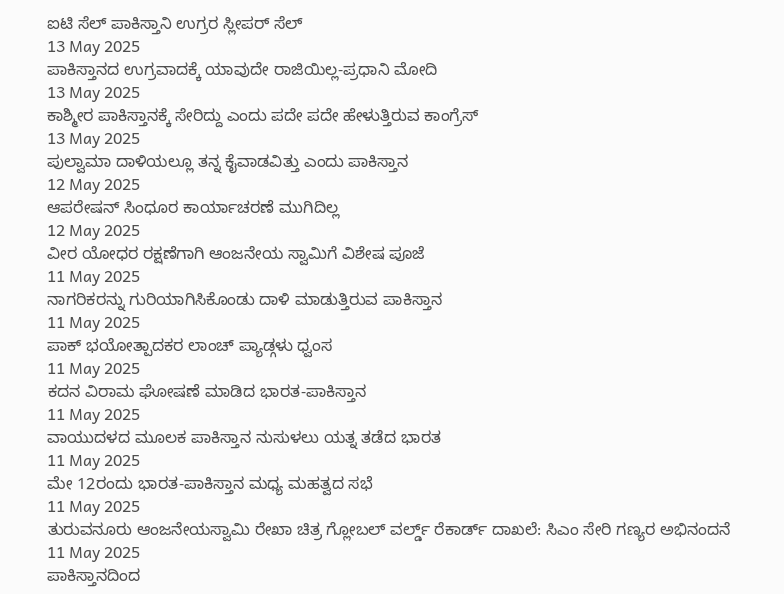ಐಟಿ ಸೆಲ್ ಪಾಕಿಸ್ತಾನಿ ಉಗ್ರರ ಸ್ಲೀಪರ್ ಸೆಲ್
13 May 2025
ಪಾಕಿಸ್ತಾನದ ಉಗ್ರವಾದಕ್ಕೆ ಯಾವುದೇ ರಾಜಿಯಿಲ್ಲ-ಪ್ರಧಾನಿ ಮೋದಿ
13 May 2025
ಕಾಶ್ಮೀರ ಪಾಕಿಸ್ತಾನಕ್ಕೆ ಸೇರಿದ್ದು ಎಂದು ಪದೇ ಪದೇ ಹೇಳುತ್ತಿರುವ ಕಾಂಗ್ರೆಸ್
13 May 2025
ಪುಲ್ವಾಮಾ ದಾಳಿಯಲ್ಲೂ ತನ್ನ ಕೈವಾಡವಿತ್ತು ಎಂದು ಪಾಕಿಸ್ತಾನ
12 May 2025
ಆಪರೇಷನ್ ಸಿಂಧೂರ ಕಾರ್ಯಾಚರಣೆ ಮುಗಿದಿಲ್ಲ
12 May 2025
ವೀರ ಯೋಧರ ರಕ್ಷಣೆಗಾಗಿ ಆಂಜನೇಯ ಸ್ವಾಮಿಗೆ ವಿಶೇಷ ಪೂಜೆ
11 May 2025
ನಾಗರಿಕರನ್ನು ಗುರಿಯಾಗಿಸಿಕೊಂಡು ದಾಳಿ ಮಾಡುತ್ತಿರುವ ಪಾಕಿಸ್ತಾನ
11 May 2025
ಪಾಕ್ ಭಯೋತ್ಪಾದಕರ ಲಾಂಚ್ ಪ್ಯಾಡ್ಗಳು ಧ್ವಂಸ
11 May 2025
ಕದನ ವಿರಾಮ ಘೋಷಣೆ ಮಾಡಿದ ಭಾರತ-ಪಾಕಿಸ್ತಾನ
11 May 2025
ವಾಯುದಳದ ಮೂಲಕ ಪಾಕಿಸ್ತಾನ ನುಸುಳಲು ಯತ್ನ ತಡೆದ ಭಾರತ
11 May 2025
ಮೇ 12ರಂದು ಭಾರತ-ಪಾಕಿಸ್ತಾನ ಮಧ್ಯ ಮಹತ್ವದ ಸಭೆ
11 May 2025
ತುರುವನೂರು ಆಂಜನೇಯಸ್ವಾಮಿ ರೇಖಾ ಚಿತ್ರ ಗ್ಲೋಬಲ್ ವರ್ಲ್ಡ್ ರೆಕಾರ್ಡ್ ದಾಖಲೆ: ಸಿಎಂ ಸೇರಿ ಗಣ್ಯರ ಅಭಿನಂದನೆ
11 May 2025
ಪಾಕಿಸ್ತಾನದಿಂದ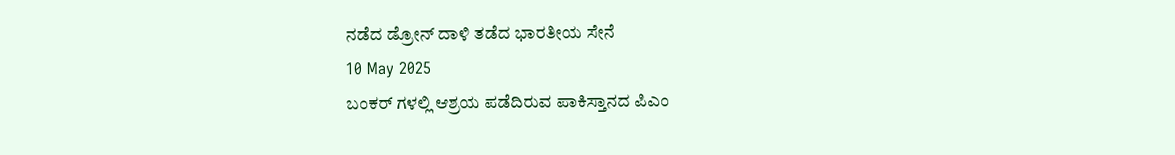ನಡೆದ ಡ್ರೋನ್ ದಾಳಿ ತಡೆದ ಭಾರತೀಯ ಸೇನೆ
10 May 2025
ಬಂಕರ್ ಗಳಲ್ಲಿ ಆಶ್ರಯ ಪಡೆದಿರುವ ಪಾಕಿಸ್ತಾನದ ಪಿಎಂ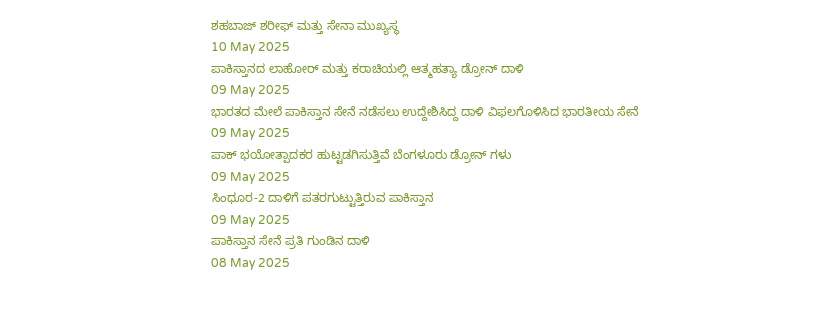ಶಹಬಾಜ್ ಶರೀಫ್ ಮತ್ತು ಸೇನಾ ಮುಖ್ಯಸ್ಥ
10 May 2025
ಪಾಕಿಸ್ತಾನದ ಲಾಹೋರ್ ಮತ್ತು ಕರಾಚಿಯಲ್ಲಿ ಆತ್ಮಹತ್ಯಾ ಡ್ರೋನ್ ದಾಳಿ
09 May 2025
ಭಾರತದ ಮೇಲೆ ಪಾಕಿಸ್ತಾನ ಸೇನೆ ನಡೆಸಲು ಉದ್ದೇಶಿಸಿದ್ದ ದಾಳಿ ವಿಫಲಗೊಳಿಸಿದ ಭಾರತೀಯ ಸೇನೆ
09 May 2025
ಪಾಕ್ ಭಯೋತ್ಪಾದಕರ ಹುಟ್ಟಡಗಿಸುತ್ತಿವೆ ಬೆಂಗಳೂರು ಡ್ರೋನ್ ಗಳು
09 May 2025
ಸಿಂಧೂರ-2 ದಾಳಿಗೆ ಪತರಗುಟ್ಟುತ್ತಿರುವ ಪಾಕಿಸ್ತಾನ
09 May 2025
ಪಾಕಿಸ್ತಾನ ಸೇನೆ ಪ್ರತಿ ಗುಂಡಿನ ದಾಳಿ
08 May 2025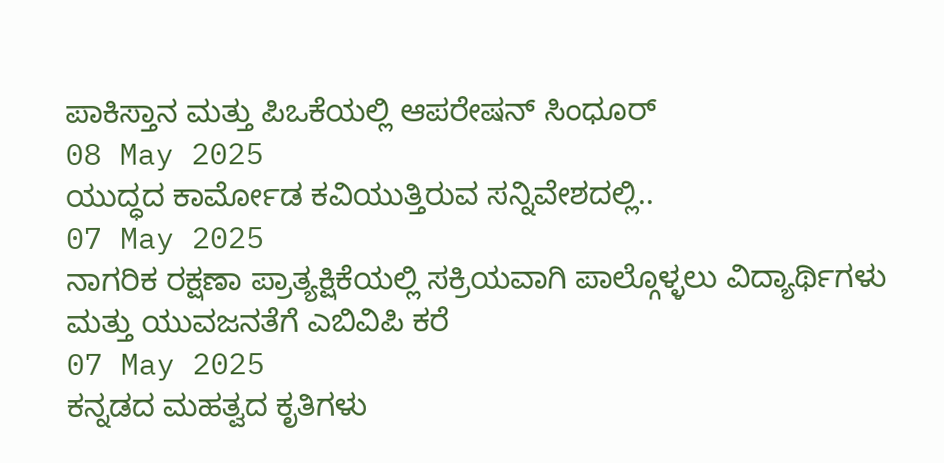ಪಾಕಿಸ್ತಾನ ಮತ್ತು ಪಿಒಕೆಯಲ್ಲಿ ಆಪರೇಷನ್ ಸಿಂಧೂರ್
08 May 2025
ಯುದ್ಧದ ಕಾರ್ಮೋಡ ಕವಿಯುತ್ತಿರುವ ಸನ್ನಿವೇಶದಲ್ಲಿ..
07 May 2025
ನಾಗರಿಕ ರಕ್ಷಣಾ ಪ್ರಾತ್ಯಕ್ಷಿಕೆಯಲ್ಲಿ ಸಕ್ರಿಯವಾಗಿ ಪಾಲ್ಗೊಳ್ಳಲು ವಿದ್ಯಾರ್ಥಿಗಳು ಮತ್ತು ಯುವಜನತೆಗೆ ಎಬಿವಿಪಿ ಕರೆ
07 May 2025
ಕನ್ನಡದ ಮಹತ್ವದ ಕೃತಿಗಳು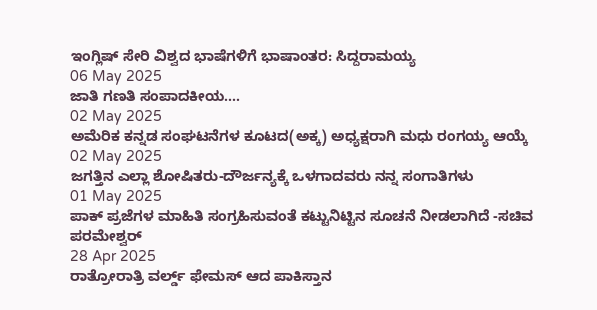ಇಂಗ್ಲಿಷ್ ಸೇರಿ ವಿಶ್ವದ ಭಾಷೆಗಳಿಗೆ ಭಾಷಾಂತರ: ಸಿದ್ದರಾಮಯ್ಯ
06 May 2025
ಜಾತಿ ಗಣತಿ ಸಂಪಾದಕೀಯ....
02 May 2025
ಅಮೆರಿಕ ಕನ್ನಡ ಸಂಘಟನೆಗಳ ಕೂಟದ(ಅಕ್ಕ) ಅಧ್ಯಕ್ಷರಾಗಿ ಮಧು ರಂಗಯ್ಯ ಆಯ್ಕೆ
02 May 2025
ಜಗತ್ತಿನ ಎಲ್ಲಾ ಶೋಷಿತರು-ದೌರ್ಜನ್ಯಕ್ಕೆ ಒಳಗಾದವರು ನನ್ನ ಸಂಗಾತಿಗಳು
01 May 2025
ಪಾಕ್ ಪ್ರಜೆಗಳ ಮಾಹಿತಿ ಸಂಗ್ರಹಿಸುವಂತೆ ಕಟ್ಟುನಿಟ್ಟಿನ ಸೂಚನೆ ನೀಡಲಾಗಿದೆ -ಸಚಿವ ಪರಮೇಶ್ವರ್
28 Apr 2025
ರಾತ್ರೋರಾತ್ರಿ ವರ್ಲ್ಡ್ ಫೇಮಸ್ ಆದ ಪಾಕಿಸ್ತಾನ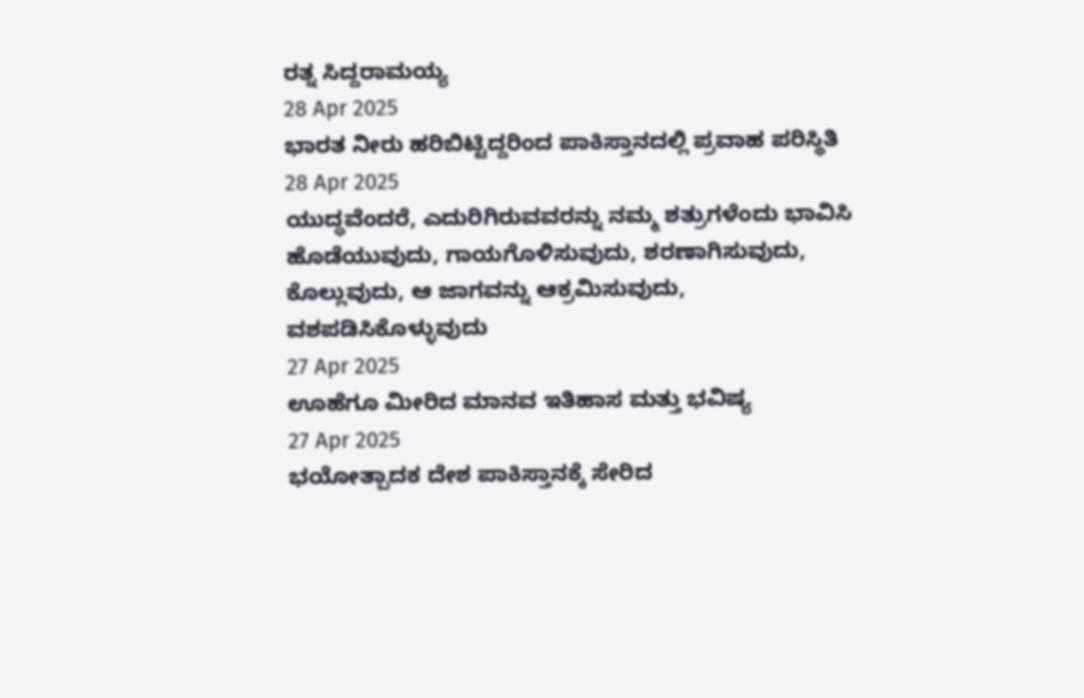ರತ್ನ ಸಿದ್ದರಾಮಯ್ಯ
28 Apr 2025
ಭಾರತ ನೀರು ಹರಿಬಿಟ್ಟಿದ್ದರಿಂದ ಪಾಕಿಸ್ತಾನದಲ್ಲಿ ಪ್ರವಾಹ ಪರಿಸ್ಥಿತಿ
28 Apr 2025
ಯುದ್ಧವೆಂದರೆ, ಎದುರಿಗಿರುವವರನ್ನು ನಮ್ಮ ಶತ್ರುಗಳೆಂದು ಭಾವಿಸಿ ಹೊಡೆಯುವುದು, ಗಾಯಗೊಳಿಸುವುದು, ಶರಣಾಗಿಸುವುದು, ಕೊಲ್ಲುವುದು, ಆ ಜಾಗವನ್ನು ಆಕ್ರಮಿಸುವುದು, ವಶಪಡಿಸಿಕೊಳ್ಳುವುದು
27 Apr 2025
ಊಹೆಗೂ ಮೀರಿದ ಮಾನವ ಇತಿಹಾಸ ಮತ್ತು ಭವಿಷ್ಯ
27 Apr 2025
ಭಯೋತ್ಪಾದಕ ದೇಶ ಪಾಕಿಸ್ತಾನಕ್ಕೆ ಸೇರಿದ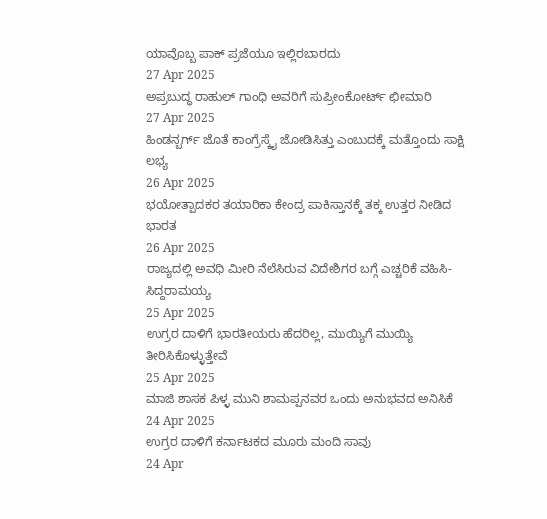ಯಾವೊಬ್ಬ ಪಾಕ್ ಪ್ರಜೆಯೂ ಇಲ್ಲಿರಬಾರದು
27 Apr 2025
ಅಪ್ರಬುದ್ಧ ರಾಹುಲ್ ಗಾಂಧಿ ಅವರಿಗೆ ಸುಪ್ರೀಂಕೋರ್ಟ್ ಛೀಮಾರಿ
27 Apr 2025
ಹಿಂಡನ್ಬರ್ಗ್ ಜೊತೆ ಕಾಂಗ್ರೆಸ್ಕೈ ಜೋಡಿಸಿತ್ತು ಎಂಬುದಕ್ಕೆ ಮತ್ತೊಂದು ಸಾಕ್ಷಿ ಲಭ್ಯ
26 Apr 2025
ಭಯೋತ್ಪಾದಕರ ತಯಾರಿಕಾ ಕೇಂದ್ರ ಪಾಕಿಸ್ತಾನಕ್ಕೆ ತಕ್ಕ ಉತ್ತರ ನೀಡಿದ ಭಾರತ
26 Apr 2025
ರಾಜ್ಯದಲ್ಲಿ ಅವಧಿ ಮೀರಿ ನೆಲೆಸಿರುವ ವಿದೇಶಿಗರ ಬಗ್ಗೆ ಎಚ್ಚರಿಕೆ ವಹಿಸಿ- ಸಿದ್ದರಾಮಯ್ಯ
25 Apr 2025
ಉಗ್ರರ ದಾಳಿಗೆ ಭಾರತೀಯರು ಹೆದರಿಲ್ಲ, ಮುಯ್ಯಿಗೆ ಮುಯ್ಯಿ ತೀರಿಸಿಕೊಳ್ಳುತ್ತೇವೆ
25 Apr 2025
ಮಾಜಿ ಶಾಸಕ ಪಿಳ್ಳ ಮುನಿ ಶಾಮಪ್ಪನವರ ಒಂದು ಅನುಭವದ ಅನಿಸಿಕೆ
24 Apr 2025
ಉಗ್ರರ ದಾಳಿಗೆ ಕರ್ನಾಟಕದ ಮೂರು ಮಂದಿ ಸಾವು
24 Apr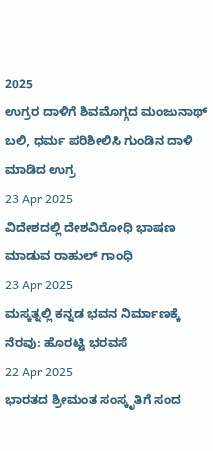2025
ಉಗ್ರರ ದಾಳಿಗೆ ಶಿವಮೊಗ್ಗದ ಮಂಜುನಾಥ್ ಬಲಿ, ಧರ್ಮ ಪರಿಶೀಲಿಸಿ ಗುಂಡಿನ ದಾಳಿ ಮಾಡಿದ ಉಗ್ರ
23 Apr 2025
ವಿದೇಶದಲ್ಲಿ ದೇಶವಿರೋಧಿ ಭಾಷಣ ಮಾಡುವ ರಾಹುಲ್ ಗಾಂಧಿ
23 Apr 2025
ಮಸ್ಕತ್ನಲ್ಲಿ ಕನ್ನಡ ಭವನ ನಿರ್ಮಾಣಕ್ಕೆ ನೆರವು: ಹೊರಟ್ಟಿ ಭರವಸೆ
22 Apr 2025
ಭಾರತದ ಶ್ರೀಮಂತ ಸಂಸ್ಕೃತಿಗೆ ಸಂದ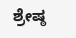ಶ್ರೇಷ್ಠ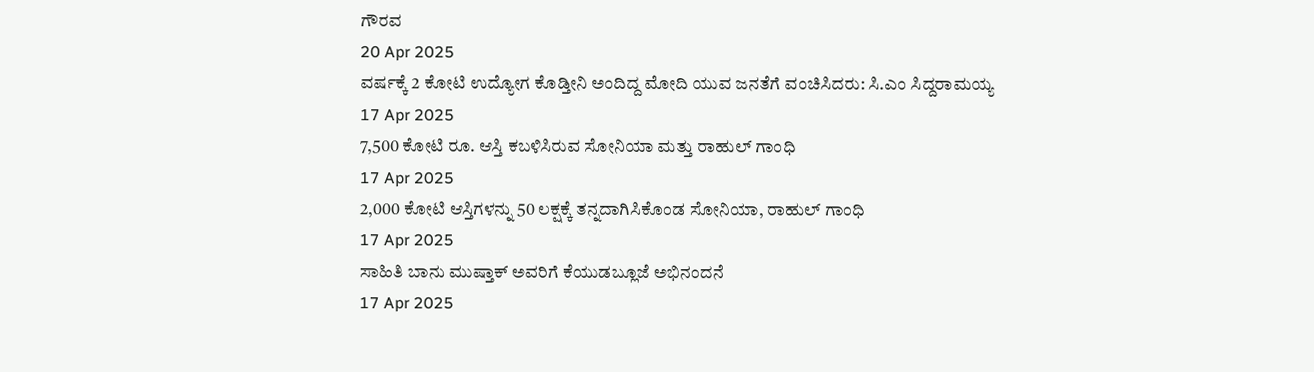ಗೌರವ
20 Apr 2025
ವರ್ಷಕ್ಕೆ 2 ಕೋಟಿ ಉದ್ಯೋಗ ಕೊಡ್ತೀನಿ ಅಂದಿದ್ದ ಮೋದಿ ಯುವ ಜನತೆಗೆ ವಂಚಿಸಿದರು: ಸಿ.ಎಂ ಸಿದ್ದರಾಮಯ್ಯ
17 Apr 2025
7,500 ಕೋಟಿ ರೂ. ಆಸ್ತಿ ಕಬಳಿಸಿರುವ ಸೋನಿಯಾ ಮತ್ತು ರಾಹುಲ್ ಗಾಂಧಿ
17 Apr 2025
2,000 ಕೋಟಿ ಆಸ್ತಿಗಳನ್ನು 50 ಲಕ್ಷಕ್ಕೆ ತನ್ನದಾಗಿಸಿಕೊಂಡ ಸೋನಿಯಾ, ರಾಹುಲ್ ಗಾಂಧಿ
17 Apr 2025
ಸಾಹಿತಿ ಬಾನು ಮುಷ್ತಾಕ್ ಅವರಿಗೆ ಕೆಯುಡಬ್ಲೂಜೆ ಅಭಿನಂದನೆ
17 Apr 2025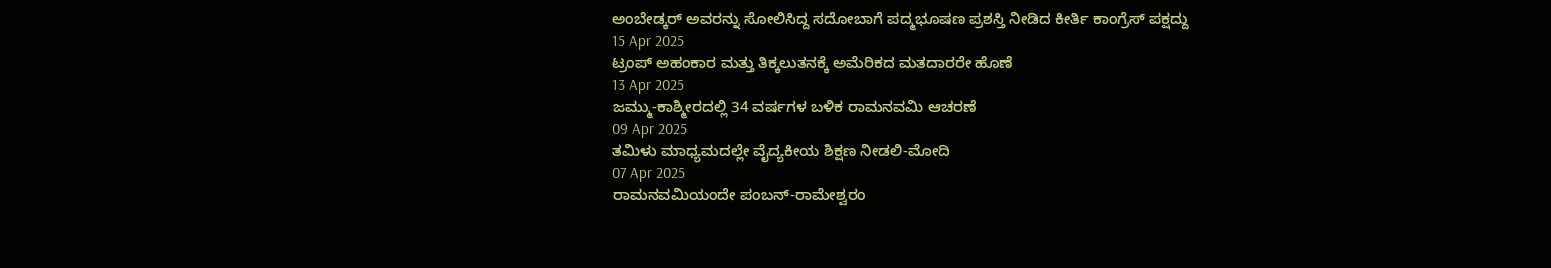ಅಂಬೇಡ್ಕರ್ ಅವರನ್ನು ಸೋಲಿಸಿದ್ದ ಸದೋಬಾಗೆ ಪದ್ಮಭೂಷಣ ಪ್ರಶಸ್ತಿ ನೀಡಿದ ಕೀರ್ತಿ ಕಾಂಗ್ರೆಸ್ ಪಕ್ಷದ್ದು
15 Apr 2025
ಟ್ರಂಪ್ ಅಹಂಕಾರ ಮತ್ತು ತಿಕ್ಕಲುತನಕ್ಕೆ ಅಮೆರಿಕದ ಮತದಾರರೇ ಹೊಣೆ
13 Apr 2025
ಜಮ್ಮು-ಕಾಶ್ಮೀರದಲ್ಲಿ 34 ವರ್ಷಗಳ ಬಳಿಕ ರಾಮನವಮಿ ಆಚರಣೆ
09 Apr 2025
ತಮಿಳು ಮಾಧ್ಯಮದಲ್ಲೇ ವೈದ್ಯಕೀಯ ಶಿಕ್ಷಣ ನೀಡಲಿ-ಮೋದಿ
07 Apr 2025
ರಾಮನವಮಿಯಂದೇ ಪಂಬನ್-ರಾಮೇಶ್ವರಂ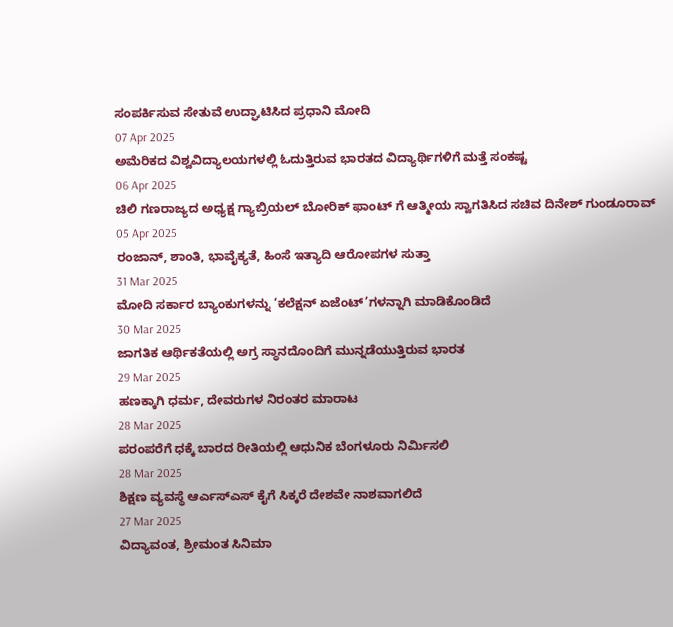ಸಂಪರ್ಕಿಸುವ ಸೇತುವೆ ಉದ್ಘಾಟಿಸಿದ ಪ್ರಧಾನಿ ಮೋದಿ
07 Apr 2025
ಅಮೆರಿಕದ ವಿಶ್ವವಿದ್ಯಾಲಯಗಳಲ್ಲಿ ಓದುತ್ತಿರುವ ಭಾರತದ ವಿದ್ಯಾರ್ಥಿಗಳಿಗೆ ಮತ್ತೆ ಸಂಕಷ್ಟ
06 Apr 2025
ಚಿಲಿ ಗಣರಾಜ್ಯದ ಅಧ್ಯಕ್ಷ ಗ್ಯಾಬ್ರಿಯಲ್ ಬೋರಿಕ್ ಫಾಂಟ್ ಗೆ ಆತ್ಮೀಯ ಸ್ವಾಗತಿಸಿದ ಸಚಿವ ದಿನೇಶ್ ಗುಂಡೂರಾವ್
05 Apr 2025
ರಂಜಾನ್, ಶಾಂತಿ, ಭಾವೈಕ್ಯತೆ, ಹಿಂಸೆ ಇತ್ಯಾದಿ ಆರೋಪಗಳ ಸುತ್ತಾ
31 Mar 2025
ಮೋದಿ ಸರ್ಕಾರ ಬ್ಯಾಂಕುಗಳನ್ನು ‘ಕಲೆಕ್ಷನ್ ಏಜೆಂಟ್’ಗಳನ್ನಾಗಿ ಮಾಡಿಕೊಂಡಿದೆ
30 Mar 2025
ಜಾಗತಿಕ ಆರ್ಥಿಕತೆಯಲ್ಲಿ ಅಗ್ರ ಸ್ಥಾನದೊಂದಿಗೆ ಮುನ್ನಡೆಯುತ್ತಿರುವ ಭಾರತ
29 Mar 2025
ಹಣಕ್ಕಾಗಿ ಧರ್ಮ, ದೇವರುಗಳ ನಿರಂತರ ಮಾರಾಟ
28 Mar 2025
ಪರಂಪರೆಗೆ ಧಕ್ಕೆ ಬಾರದ ರೀತಿಯಲ್ಲಿ ಆಧುನಿಕ ಬೆಂಗಳೂರು ನಿರ್ಮಿಸಲಿ
28 Mar 2025
ಶಿಕ್ಷಣ ವ್ಯವಸ್ಥೆ ಆರ್ಎಸ್ಎಸ್ ಕೈಗೆ ಸಿಕ್ಕರೆ ದೇಶವೇ ನಾಶವಾಗಲಿದೆ
27 Mar 2025
ವಿದ್ಯಾವಂತ, ಶ್ರೀಮಂತ ಸಿನಿಮಾ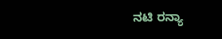ನಟಿ ರನ್ಯಾ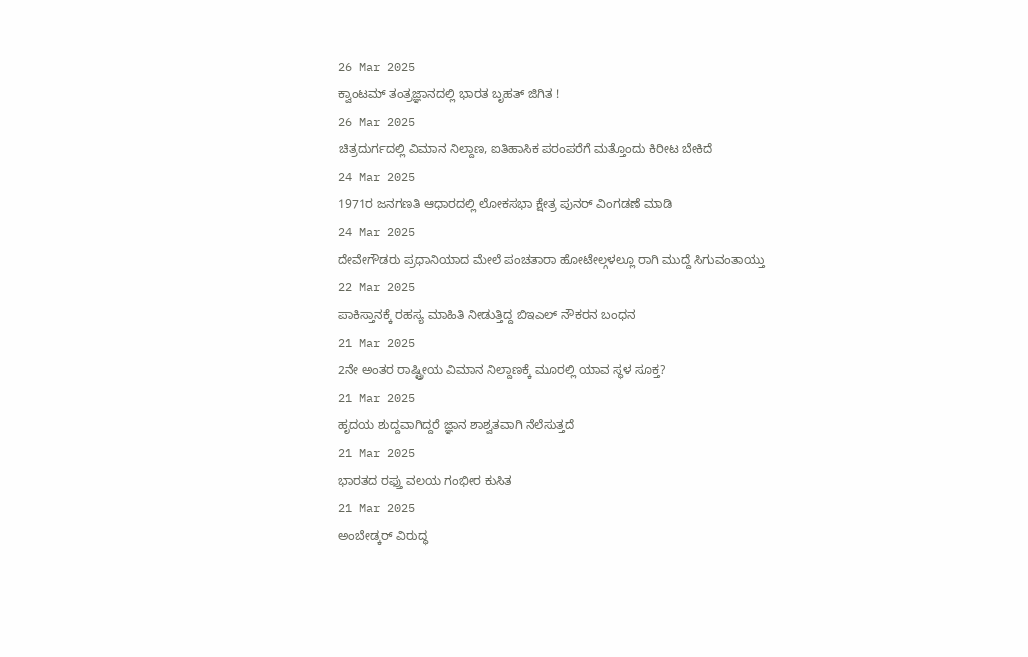26 Mar 2025
ಕ್ವಾಂಟಮ್ ತಂತ್ರಜ್ಞಾನದಲ್ಲಿ ಭಾರತ ಬೃಹತ್ ಜಿಗಿತ !
26 Mar 2025
ಚಿತ್ರದುರ್ಗದಲ್ಲಿ ವಿಮಾನ ನಿಲ್ದಾಣ, ಐತಿಹಾಸಿಕ ಪರಂಪರೆಗೆ ಮತ್ತೊಂದು ಕಿರೀಟ ಬೇಕಿದೆ
24 Mar 2025
1971ರ ಜನಗಣತಿ ಆಧಾರದಲ್ಲಿ ಲೋಕಸಭಾ ಕ್ಷೇತ್ರ ಪುನರ್ ವಿಂಗಡಣೆ ಮಾಡಿ
24 Mar 2025
ದೇವೇಗೌಡರು ಪ್ರಧಾನಿಯಾದ ಮೇಲೆ ಪಂಚತಾರಾ ಹೋಟೇಲ್ಗಳಲ್ಲೂ ರಾಗಿ ಮುದ್ದೆ ಸಿಗುವಂತಾಯ್ತು
22 Mar 2025
ಪಾಕಿಸ್ತಾನಕ್ಕೆ ರಹಸ್ಯ ಮಾಹಿತಿ ನೀಡುತ್ತಿದ್ದ ಬಿಇಎಲ್ ನೌಕರನ ಬಂಧನ
21 Mar 2025
2ನೇ ಅಂತರ ರಾಷ್ಟ್ರೀಯ ವಿಮಾನ ನಿಲ್ದಾಣಕ್ಕೆ ಮೂರಲ್ಲಿ ಯಾವ ಸ್ಥಳ ಸೂಕ್ತ?
21 Mar 2025
ಹೃದಯ ಶುದ್ದವಾಗಿದ್ದರೆ ಜ್ಞಾನ ಶಾಶ್ವತವಾಗಿ ನೆಲೆಸುತ್ತದೆ
21 Mar 2025
ಭಾರತದ ರಫ್ತು ವಲಯ ಗಂಭೀರ ಕುಸಿತ
21 Mar 2025
ಅಂಬೇಡ್ಕರ್ ವಿರುದ್ಧ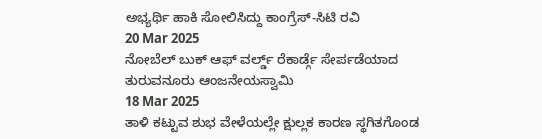ಅಭ್ಯರ್ಥಿ ಹಾಕಿ ಸೋಲಿಸಿದ್ದು ಕಾಂಗ್ರೆಸ್-ಸಿಟಿ ರವಿ
20 Mar 2025
ನೋಬೆಲ್ ಬುಕ್ ಆಫ್ ವರ್ಲ್ಡ್ ರೆಕಾರ್ಡ್ಗೆ ಸೇರ್ಪಡೆಯಾದ ತುರುವನೂರು ಆಂಜನೇಯಸ್ವಾಮಿ
18 Mar 2025
ತಾಳಿ ಕಟ್ಟುವ ಶುಭ ವೇಳೆಯಲ್ಲೇ ಕ್ಷುಲ್ಲಕ ಕಾರಣ ಸ್ಥಗಿತಗೊಂಡ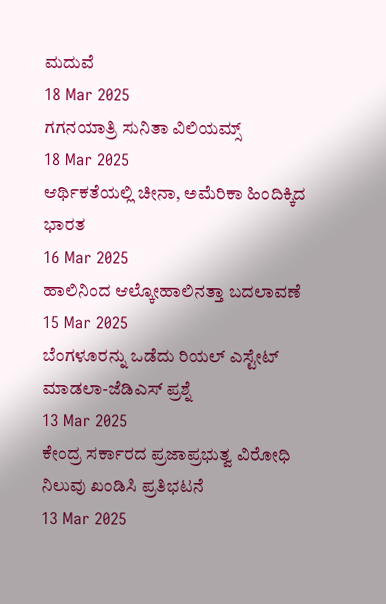ಮದುವೆ
18 Mar 2025
ಗಗನಯಾತ್ರಿ ಸುನಿತಾ ವಿಲಿಯಮ್ಸ್
18 Mar 2025
ಆರ್ಥಿಕತೆಯಲ್ಲಿ ಚೀನಾ, ಅಮೆರಿಕಾ ಹಿಂದಿಕ್ಕಿದ ಭಾರತ
16 Mar 2025
ಹಾಲಿನಿಂದ ಆಲ್ಕೋಹಾಲಿನತ್ತಾ ಬದಲಾವಣೆ
15 Mar 2025
ಬೆಂಗಳೂರನ್ನು ಒಡೆದು ರಿಯಲ್ ಎಸ್ಟೇಟ್ ಮಾಡಲಾ-ಜೆಡಿಎಸ್ ಪ್ರಶ್ನೆ
13 Mar 2025
ಕೇಂದ್ರ ಸರ್ಕಾರದ ಪ್ರಜಾಪ್ರಭುತ್ವ ವಿರೋಧಿ ನಿಲುವು ಖಂಡಿಸಿ ಪ್ರತಿಭಟನೆ
13 Mar 2025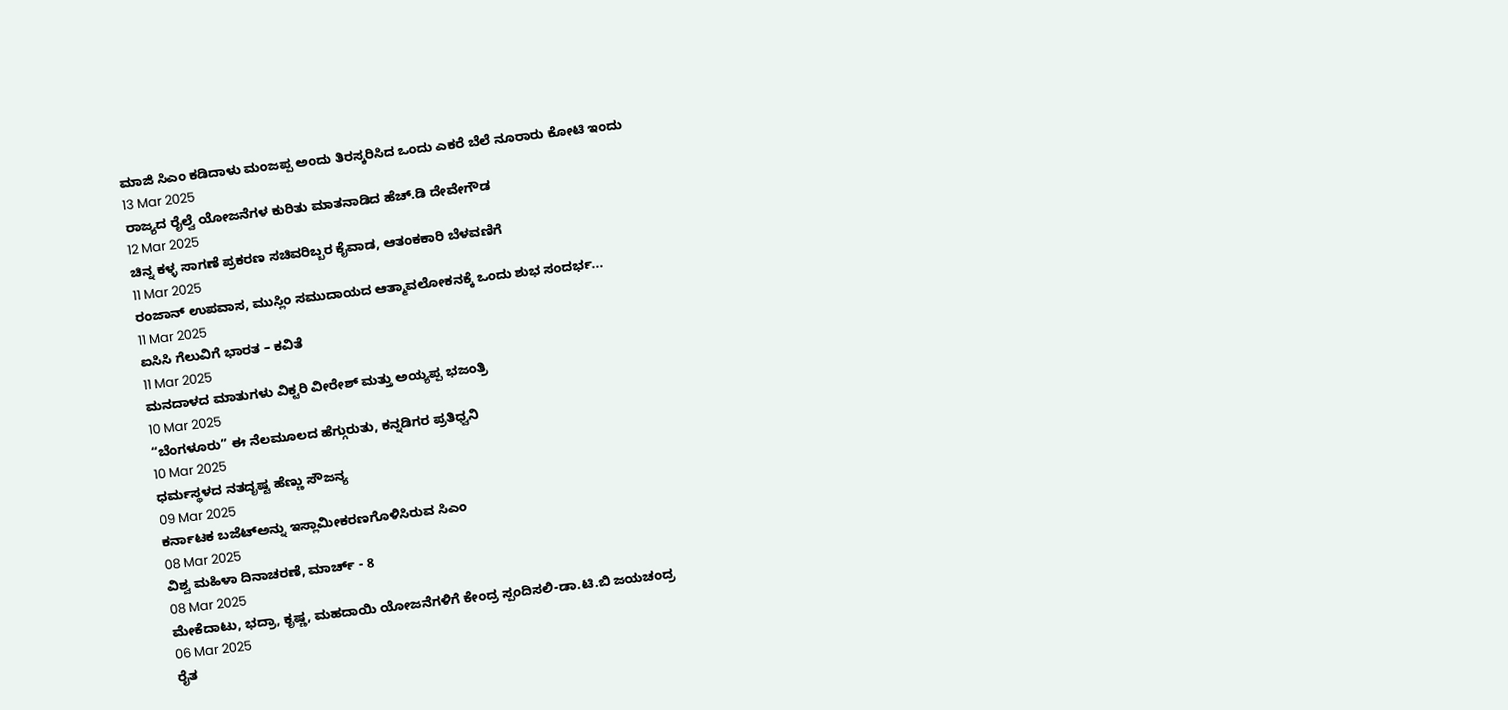ಮಾಜಿ ಸಿಎಂ ಕಡಿದಾಳು ಮಂಜಪ್ಪ ಅಂದು ತಿರಸ್ಕರಿಸಿದ ಒಂದು ಎಕರೆ ಬೆಲೆ ನೂರಾರು ಕೋಟಿ ಇಂದು
13 Mar 2025
ರಾಜ್ಯದ ರೈಲ್ವೆ ಯೋಜನೆಗಳ ಕುರಿತು ಮಾತನಾಡಿದ ಹೆಚ್.ಡಿ ದೇವೇಗೌಡ
12 Mar 2025
ಚಿನ್ನ ಕಳ್ಳ ಸಾಗಣೆ ಪ್ರಕರಣ ಸಚಿವರಿಬ್ಬರ ಕೈವಾಡ, ಆತಂಕಕಾರಿ ಬೆಳವಣಿಗೆ
11 Mar 2025
ರಂಜಾನ್ ಉಪವಾಸ, ಮುಸ್ಲಿಂ ಸಮುದಾಯದ ಆತ್ಮಾವಲೋಕನಕ್ಕೆ ಒಂದು ಶುಭ ಸಂದರ್ಭ...
11 Mar 2025
ಐಸಿಸಿ ಗೆಲುವಿಗೆ ಭಾರತ – ಕವಿತೆ
11 Mar 2025
ಮನದಾಳದ ಮಾತುಗಳು ವಿಕ್ಟರಿ ವೀರೇಶ್ ಮತ್ತು ಅಯ್ಯಪ್ಪ ಭಜಂತ್ರಿ
10 Mar 2025
“ಬೆಂಗಳೂರು” ಈ ನೆಲಮೂಲದ ಹೆಗ್ಗುರುತು, ಕನ್ನಡಿಗರ ಪ್ರತಿಧ್ವನಿ
10 Mar 2025
ಧರ್ಮಸ್ಥಳದ ನತದೃಷ್ಟ ಹೆಣ್ಣು ಸೌಜನ್ಯ
09 Mar 2025
ಕರ್ನಾಟಕ ಬಜೆಟ್ಅನ್ನು ಇಸ್ಲಾಮೀಕರಣಗೊಳಿಸಿರುವ ಸಿಎಂ
08 Mar 2025
ವಿಶ್ವ ಮಹಿಳಾ ದಿನಾಚರಣೆ, ಮಾರ್ಚ್ - 8
08 Mar 2025
ಮೇಕೆದಾಟು, ಭದ್ರಾ, ಕೃಷ್ಣ, ಮಹದಾಯಿ ಯೋಜನೆಗಳಿಗೆ ಕೇಂದ್ರ ಸ್ಪಂದಿಸಲಿ-ಡಾ.ಟಿ.ಬಿ ಜಯಚಂದ್ರ
06 Mar 2025
ರೈತ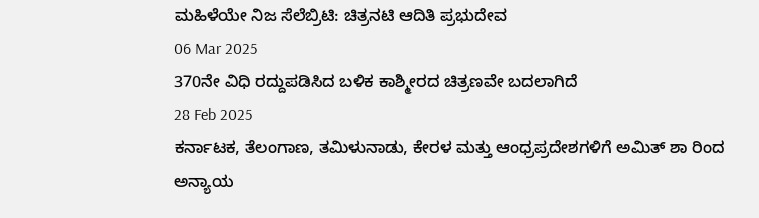ಮಹಿಳೆಯೇ ನಿಜ ಸೆಲೆಬ್ರಿಟಿ: ಚಿತ್ರನಟಿ ಆದಿತಿ ಪ್ರಭುದೇವ
06 Mar 2025
370ನೇ ವಿಧಿ ರದ್ದುಪಡಿಸಿದ ಬಳಿಕ ಕಾಶ್ಮೀರದ ಚಿತ್ರಣವೇ ಬದಲಾಗಿದೆ
28 Feb 2025
ಕರ್ನಾಟಕ, ತೆಲಂಗಾಣ, ತಮಿಳುನಾಡು, ಕೇರಳ ಮತ್ತು ಆಂಧ್ರಪ್ರದೇಶಗಳಿಗೆ ಅಮಿತ್ ಶಾ ರಿಂದ ಅನ್ಯಾಯ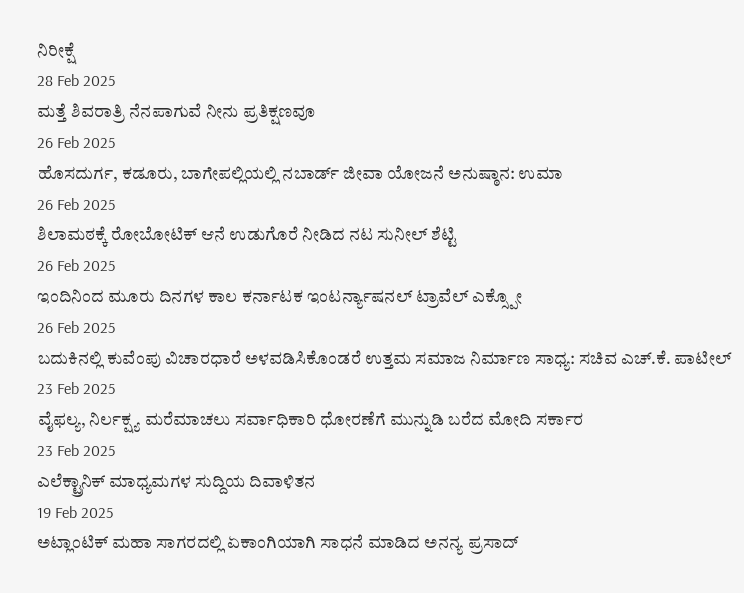ನಿರೀಕ್ಷೆ
28 Feb 2025
ಮತ್ತೆ ಶಿವರಾತ್ರಿ ನೆನಪಾಗುವೆ ನೀನು ಪ್ರತಿಕ್ಷಣವೂ
26 Feb 2025
ಹೊಸದುರ್ಗ, ಕಡೂರು, ಬಾಗೇಪಲ್ಲಿಯಲ್ಲಿ ನಬಾರ್ಡ್ ಜೀವಾ ಯೋಜನೆ ಅನುಷ್ಠಾನ: ಉಮಾ
26 Feb 2025
ಶಿಲಾಮಠಕ್ಕೆ ರೋಬೋಟಿಕ್ ಆನೆ ಉಡುಗೊರೆ ನೀಡಿದ ನಟ ಸುನೀಲ್ ಶೆಟ್ಟಿ
26 Feb 2025
ಇಂದಿನಿಂದ ಮೂರು ದಿನಗಳ ಕಾಲ ಕರ್ನಾಟಕ ಇಂಟರ್ನ್ಯಾಷನಲ್ ಟ್ರಾವೆಲ್ ಎಕ್ಸ್ಪೋ
26 Feb 2025
ಬದುಕಿನಲ್ಲಿ ಕುವೆಂಪು ವಿಚಾರಧಾರೆ ಅಳವಡಿಸಿಕೊಂಡರೆ ಉತ್ತಮ ಸಮಾಜ ನಿರ್ಮಾಣ ಸಾಧ್ಯ: ಸಚಿವ ಎಚ್.ಕೆ. ಪಾಟೀಲ್
23 Feb 2025
ವೈಫಲ್ಯ, ನಿರ್ಲಕ್ಷ್ಯ ಮರೆಮಾಚಲು ಸರ್ವಾಧಿಕಾರಿ ಧೋರಣೆಗೆ ಮುನ್ನುಡಿ ಬರೆದ ಮೋದಿ ಸರ್ಕಾರ
23 Feb 2025
ಎಲೆಕ್ಟ್ರಾನಿಕ್ ಮಾಧ್ಯಮಗಳ ಸುದ್ದಿಯ ದಿವಾಳಿತನ
19 Feb 2025
ಅಟ್ಲಾಂಟಿಕ್ ಮಹಾ ಸಾಗರದಲ್ಲಿ ಏಕಾಂಗಿಯಾಗಿ ಸಾಧನೆ ಮಾಡಿದ ಅನನ್ಯ ಪ್ರಸಾದ್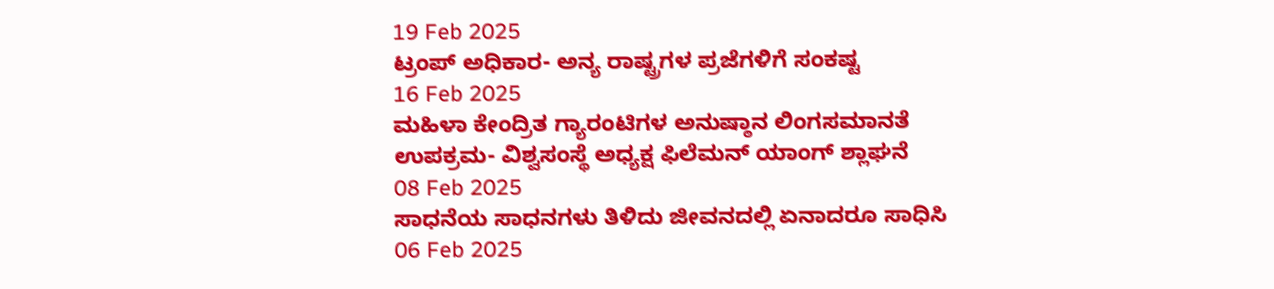19 Feb 2025
ಟ್ರಂಪ್ ಅಧಿಕಾರ- ಅನ್ಯ ರಾಷ್ಟ್ರಗಳ ಪ್ರಜೆಗಳಿಗೆ ಸಂಕಷ್ಟ
16 Feb 2025
ಮಹಿಳಾ ಕೇಂದ್ರಿತ ಗ್ಯಾರಂಟಿಗಳ ಅನುಷ್ಠಾನ ಲಿಂಗಸಮಾನತೆ ಉಪಕ್ರಮ- ವಿಶ್ವಸಂಸ್ಥೆ ಅಧ್ಯಕ್ಷ ಫಿಲೆಮನ್ ಯಾಂಗ್ ಶ್ಲಾಘನೆ
08 Feb 2025
ಸಾಧನೆಯ ಸಾಧನಗಳು ತಿಳಿದು ಜೀವನದಲ್ಲಿ ಏನಾದರೂ ಸಾಧಿಸಿ
06 Feb 2025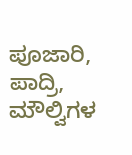ಪೂಜಾರಿ, ಪಾದ್ರಿ, ಮೌಲ್ವಿಗಳ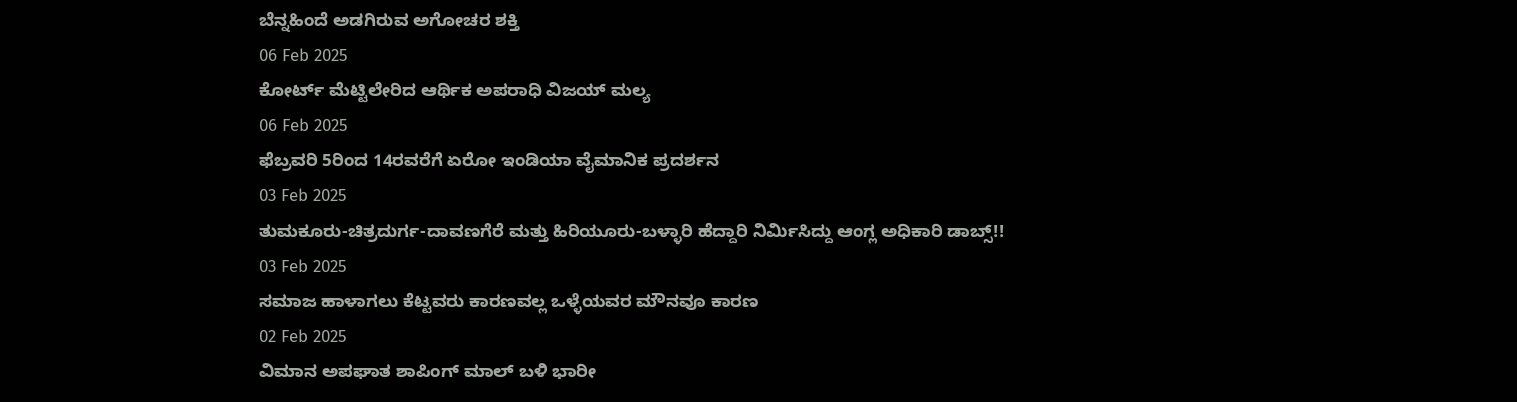ಬೆನ್ನಹಿಂದೆ ಅಡಗಿರುವ ಅಗೋಚರ ಶಕ್ತಿ
06 Feb 2025
ಕೋರ್ಟ್ ಮೆಟ್ಟಿಲೇರಿದ ಆರ್ಥಿಕ ಅಪರಾಧಿ ವಿಜಯ್ ಮಲ್ಯ
06 Feb 2025
ಫೆಬ್ರವರಿ 5ರಿಂದ 14ರವರೆಗೆ ಏರೋ ಇಂಡಿಯಾ ವೈಮಾನಿಕ ಪ್ರದರ್ಶನ
03 Feb 2025
ತುಮಕೂರು-ಚಿತ್ರದುರ್ಗ-ದಾವಣಗೆರೆ ಮತ್ತು ಹಿರಿಯೂರು-ಬಳ್ಳಾರಿ ಹೆದ್ದಾರಿ ನಿರ್ಮಿಸಿದ್ದು ಆಂಗ್ಲ ಅಧಿಕಾರಿ ಡಾಬ್ಸ್!!
03 Feb 2025
ಸಮಾಜ ಹಾಳಾಗಲು ಕೆಟ್ಟವರು ಕಾರಣವಲ್ಲ ಒಳ್ಳೆಯವರ ಮೌನವೂ ಕಾರಣ
02 Feb 2025
ವಿಮಾನ ಅಪಘಾತ ಶಾಪಿಂಗ್ ಮಾಲ್ ಬಳಿ ಭಾರೀ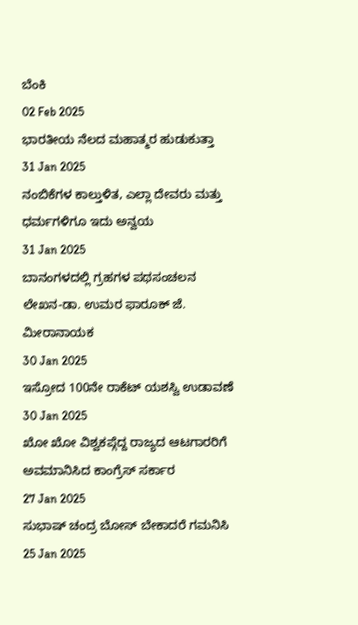ಬೆಂಕಿ
02 Feb 2025
ಭಾರತೀಯ ನೆಲದ ಮಹಾತ್ಮರ ಹುಡುಕುತ್ತಾ
31 Jan 2025
ನಂಬಿಕೆಗಳ ಕಾಲ್ತುಳಿತ, ಎಲ್ಲಾ ದೇವರು ಮತ್ತು ಧರ್ಮಗಳಿಗೂ ಇದು ಅನ್ವಯ
31 Jan 2025
ಬಾನಂಗಳದಲ್ಲಿ ಗ್ರಹಗಳ ಪಥಸಂಚಲನ ಲೇಖನ-ಡಾ. ಉಮರ ಫಾರೂಕ್ ಜೆ. ಮೀರಾನಾಯಕ
30 Jan 2025
ಇಸ್ರೋದ 100ನೇ ರಾಕೆಟ್ ಯಶಸ್ವಿ ಉಡಾವಣೆ
30 Jan 2025
ಖೋ ಖೋ ವಿಶ್ವಕಪ್ಗೆದ್ದ ರಾಜ್ಯದ ಆಟಗಾರರಿಗೆ ಅವಮಾನಿಸಿದ ಕಾಂಗ್ರೆಸ್ ಸರ್ಕಾರ
27 Jan 2025
ಸುಭಾಷ್ ಚಂದ್ರ ಬೋಸ್ ಬೇಕಾದರೆ ಗಮನಿಸಿ
25 Jan 2025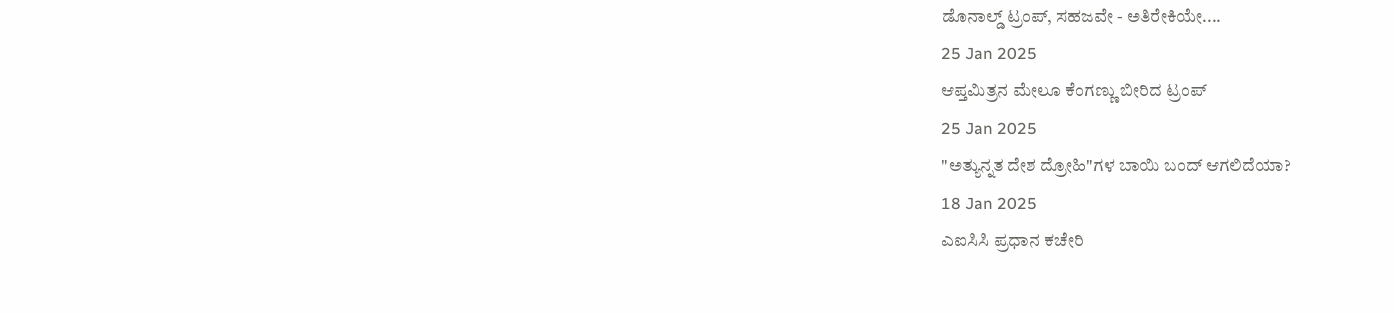ಡೊನಾಲ್ಡ್ ಟ್ರಂಪ್, ಸಹಜವೇ - ಅತಿರೇಕಿಯೇ....
25 Jan 2025
ಆಪ್ತಮಿತ್ರನ ಮೇಲೂ ಕೆಂಗಣ್ಣು ಬೀರಿದ ಟ್ರಂಪ್
25 Jan 2025
"ಅತ್ಯುನ್ನತ ದೇಶ ದ್ರೋಹಿ"ಗಳ ಬಾಯಿ ಬಂದ್ ಆಗಲಿದೆಯಾ?
18 Jan 2025
ಎಐಸಿಸಿ ಪ್ರಧಾನ ಕಚೇರಿ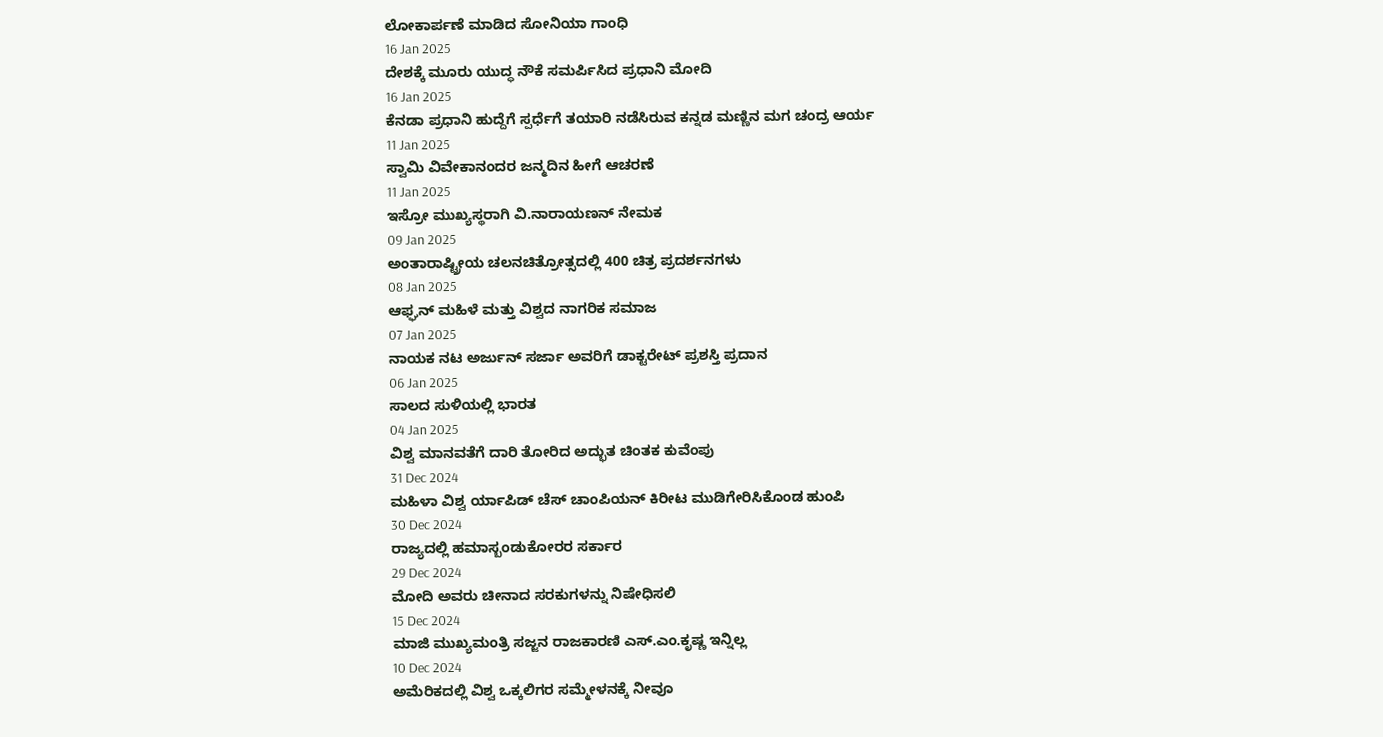ಲೋಕಾರ್ಪಣೆ ಮಾಡಿದ ಸೋನಿಯಾ ಗಾಂಧಿ
16 Jan 2025
ದೇಶಕ್ಕೆ ಮೂರು ಯುದ್ಧ ನೌಕೆ ಸಮರ್ಪಿಸಿದ ಪ್ರಧಾನಿ ಮೋದಿ
16 Jan 2025
ಕೆನಡಾ ಪ್ರಧಾನಿ ಹುದ್ದೆಗೆ ಸ್ಪರ್ಧೆಗೆ ತಯಾರಿ ನಡೆಸಿರುವ ಕನ್ನಡ ಮಣ್ಣಿನ ಮಗ ಚಂದ್ರ ಆರ್ಯ
11 Jan 2025
ಸ್ವಾಮಿ ವಿವೇಕಾನಂದರ ಜನ್ಮದಿನ ಹೀಗೆ ಆಚರಣೆ
11 Jan 2025
ಇಸ್ರೋ ಮುಖ್ಯಸ್ಥರಾಗಿ ವಿ.ನಾರಾಯಣನ್ ನೇಮಕ
09 Jan 2025
ಅಂತಾರಾಷ್ಟ್ರೀಯ ಚಲನಚಿತ್ರೋತ್ಸದಲ್ಲಿ 400 ಚಿತ್ರ ಪ್ರದರ್ಶನಗಳು
08 Jan 2025
ಆಫ್ಘನ್ ಮಹಿಳೆ ಮತ್ತು ವಿಶ್ವದ ನಾಗರಿಕ ಸಮಾಜ
07 Jan 2025
ನಾಯಕ ನಟ ಅರ್ಜುನ್ ಸರ್ಜಾ ಅವರಿಗೆ ಡಾಕ್ಟರೇಟ್ ಪ್ರಶಸ್ತಿ ಪ್ರದಾನ
06 Jan 2025
ಸಾಲದ ಸುಳಿಯಲ್ಲಿ ಭಾರತ
04 Jan 2025
ವಿಶ್ವ ಮಾನವತೆಗೆ ದಾರಿ ತೋರಿದ ಅದ್ಭುತ ಚಿಂತಕ ಕುವೆಂಪು
31 Dec 2024
ಮಹಿಳಾ ವಿಶ್ವ ರ್ಯಾಪಿಡ್ ಚೆಸ್ ಚಾಂಪಿಯನ್ ಕಿರೀಟ ಮುಡಿಗೇರಿಸಿಕೊಂಡ ಹುಂಪಿ
30 Dec 2024
ರಾಜ್ಯದಲ್ಲಿ ಹಮಾಸ್ಬಂಡುಕೋರರ ಸರ್ಕಾರ
29 Dec 2024
ಮೋದಿ ಅವರು ಚೀನಾದ ಸರಕುಗಳನ್ನು ನಿಷೇಧಿಸಲಿ
15 Dec 2024
ಮಾಜಿ ಮುಖ್ಯಮಂತ್ರಿ ಸಜ್ಜನ ರಾಜಕಾರಣಿ ಎಸ್.ಎಂ.ಕೃಷ್ಣ ಇನ್ನಿಲ್ಲ
10 Dec 2024
ಅಮೆರಿಕದಲ್ಲಿ ವಿಶ್ವ ಒಕ್ಕಲಿಗರ ಸಮ್ಮೇಳನಕ್ಕೆ ನೀವೂ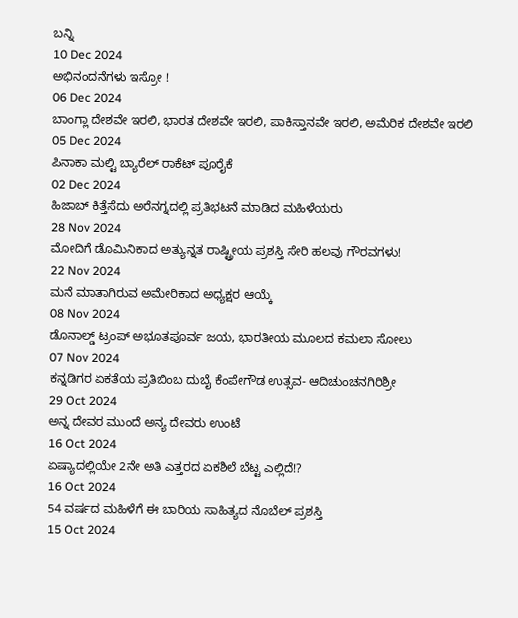ಬನ್ನಿ
10 Dec 2024
ಅಭಿನಂದನೆಗಳು ಇಸ್ರೋ !
06 Dec 2024
ಬಾಂಗ್ಲಾ ದೇಶವೇ ಇರಲಿ, ಭಾರತ ದೇಶವೇ ಇರಲಿ, ಪಾಕಿಸ್ತಾನವೇ ಇರಲಿ, ಅಮೆರಿಕ ದೇಶವೇ ಇರಲಿ
05 Dec 2024
ಪಿನಾಕಾ ಮಲ್ಟಿ ಬ್ಯಾರೆಲ್ ರಾಕೆಟ್ ಪೂರೈಕೆ
02 Dec 2024
ಹಿಜಾಬ್ ಕಿತ್ತೆಸೆದು ಅರೆನಗ್ನದಲ್ಲಿ ಪ್ರತಿಭಟನೆ ಮಾಡಿದ ಮಹಿಳೆಯರು
28 Nov 2024
ಮೋದಿಗೆ ಡೊಮಿನಿಕಾದ ಅತ್ಯುನ್ನತ ರಾಷ್ಟ್ರೀಯ ಪ್ರಶಸ್ತಿ ಸೇರಿ ಹಲವು ಗೌರವಗಳು!
22 Nov 2024
ಮನೆ ಮಾತಾಗಿರುವ ಅಮೇರಿಕಾದ ಅಧ್ಯಕ್ಷರ ಆಯ್ಕೆ
08 Nov 2024
ಡೊನಾಲ್ಡ್ ಟ್ರಂಪ್ ಅಭೂತಪೂರ್ವ ಜಯ, ಭಾರತೀಯ ಮೂಲದ ಕಮಲಾ ಸೋಲು
07 Nov 2024
ಕನ್ನಡಿಗರ ಏಕತೆಯ ಪ್ರತಿಬಿಂಬ ದುಬೈ ಕೆಂಪೇಗೌಡ ಉತ್ಸವ- ಆದಿಚುಂಚನಗಿರಿಶ್ರೀ
29 Oct 2024
ಅನ್ನ ದೇವರ ಮುಂದೆ ಅನ್ಯ ದೇವರು ಉಂಟೆ
16 Oct 2024
ಏಷ್ಯಾದಲ್ಲಿಯೇ 2ನೇ ಅತಿ ಎತ್ತರದ ಏಕಶಿಲೆ ಬೆಟ್ಟ ಎಲ್ಲಿದೆ!?
16 Oct 2024
54 ವರ್ಷದ ಮಹಿಳೆಗೆ ಈ ಬಾರಿಯ ಸಾಹಿತ್ಯದ ನೊಬೆಲ್ ಪ್ರಶಸ್ತಿ
15 Oct 2024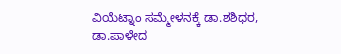ವಿಯೆಟ್ನಾಂ ಸಮ್ಮೇಳನಕ್ಕೆ ಡಾ.ಶಶಿಧರ, ಡಾ.ಪಾಳೇದ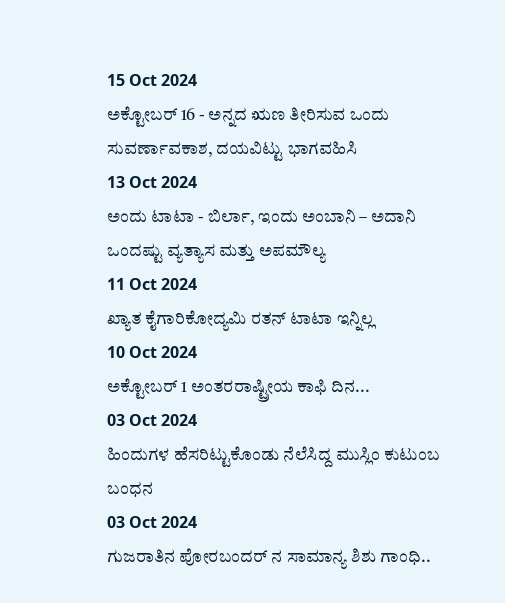15 Oct 2024
ಅಕ್ಟೋಬರ್ 16 - ಅನ್ನದ ಋಣ ತೀರಿಸುವ ಒಂದು ಸುವರ್ಣಾವಕಾಶ, ದಯವಿಟ್ಟು ಭಾಗವಹಿಸಿ
13 Oct 2024
ಅಂದು ಟಾಟಾ - ಬಿರ್ಲಾ, ಇಂದು ಅಂಬಾನಿ – ಅದಾನಿ ಒಂದಷ್ಟು ವ್ಯತ್ಯಾಸ ಮತ್ತು ಅಪಮೌಲ್ಯ
11 Oct 2024
ಖ್ಯಾತ ಕೈಗಾರಿಕೋದ್ಯಮಿ ರತನ್ ಟಾಟಾ ಇನ್ನಿಲ್ಲ
10 Oct 2024
ಅಕ್ಟೋಬರ್ 1 ಅಂತರರಾಷ್ಟ್ರೀಯ ಕಾಫಿ ದಿನ...
03 Oct 2024
ಹಿಂದುಗಳ ಹೆಸರಿಟ್ಟುಕೊಂಡು ನೆಲೆಸಿದ್ದ ಮುಸ್ಲಿಂ ಕುಟುಂಬ ಬಂಧನ
03 Oct 2024
ಗುಜರಾತಿನ ಪೋರಬಂದರ್ ನ ಸಾಮಾನ್ಯ ಶಿಶು ಗಾಂಧಿ..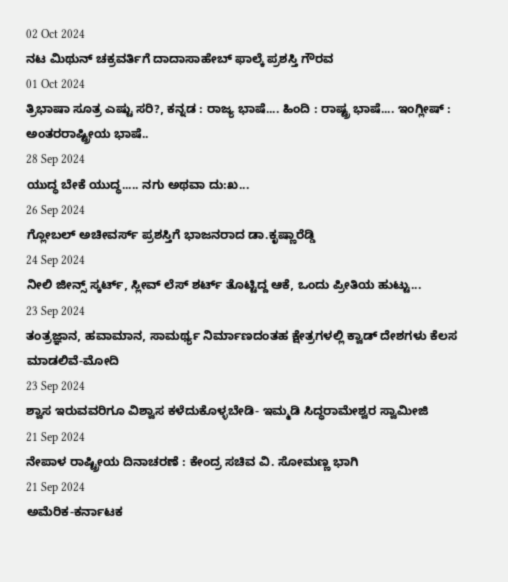02 Oct 2024
ನಟ ಮಿಥುನ್ ಚಕ್ರವರ್ತಿಗೆ ದಾದಾಸಾಹೇಬ್ ಫಾಲ್ಕೆ ಪ್ರಶಸ್ತಿ ಗೌರವ
01 Oct 2024
ತ್ರಿಭಾಷಾ ಸೂತ್ರ ಎಷ್ಟು ಸರಿ?, ಕನ್ನಡ : ರಾಜ್ಯ ಭಾಷೆ.... ಹಿಂದಿ : ರಾಷ್ಟ್ರ ಭಾಷೆ.... ಇಂಗ್ಲೀಷ್ : ಅಂತರರಾಷ್ಟ್ರೀಯ ಭಾಷೆ..
28 Sep 2024
ಯುದ್ಧ ಬೇಕೆ ಯುದ್ಧ..... ನಗು ಅಥವಾ ದು:ಖ...
26 Sep 2024
ಗ್ಲೋಬಲ್ ಅಚೀವರ್ಸ್ ಪ್ರಶಸ್ತಿಗೆ ಭಾಜನರಾದ ಡಾ.ಕೃಷ್ಣಾರೆಡ್ಡಿ
24 Sep 2024
ನೀಲಿ ಜೀನ್ಸ್ ಸ್ಕರ್ಟ್, ಸ್ಲೀವ್ ಲೆಸ್ ಶರ್ಟ್ ತೊಟ್ಟಿದ್ದ ಆಕೆ, ಒಂದು ಪ್ರೀತಿಯ ಹುಟ್ಟು...
23 Sep 2024
ತಂತ್ರಜ್ಞಾನ, ಹವಾಮಾನ, ಸಾಮರ್ಥ್ಯ ನಿರ್ಮಾಣದಂತಹ ಕ್ಷೇತ್ರಗಳಲ್ಲಿ ಕ್ವಾಡ್ ದೇಶಗಳು ಕೆಲಸ ಮಾಡಲಿವೆ-ಮೋದಿ
23 Sep 2024
ಶ್ವಾಸ ಇರುವವರಿಗೂ ವಿಶ್ವಾಸ ಕಳೆದುಕೊಳ್ಳಬೇಡಿ- ಇಮ್ಮಡಿ ಸಿದ್ಧರಾಮೇಶ್ವರ ಸ್ವಾಮೀಜಿ
21 Sep 2024
ನೇಪಾಳ ರಾಷ್ಟ್ರೀಯ ದಿನಾಚರಣೆ : ಕೇಂದ್ರ ಸಚಿವ ವಿ. ಸೋಮಣ್ಣ ಭಾಗಿ
21 Sep 2024
ಅಮೆರಿಕ-ಕರ್ನಾಟಕ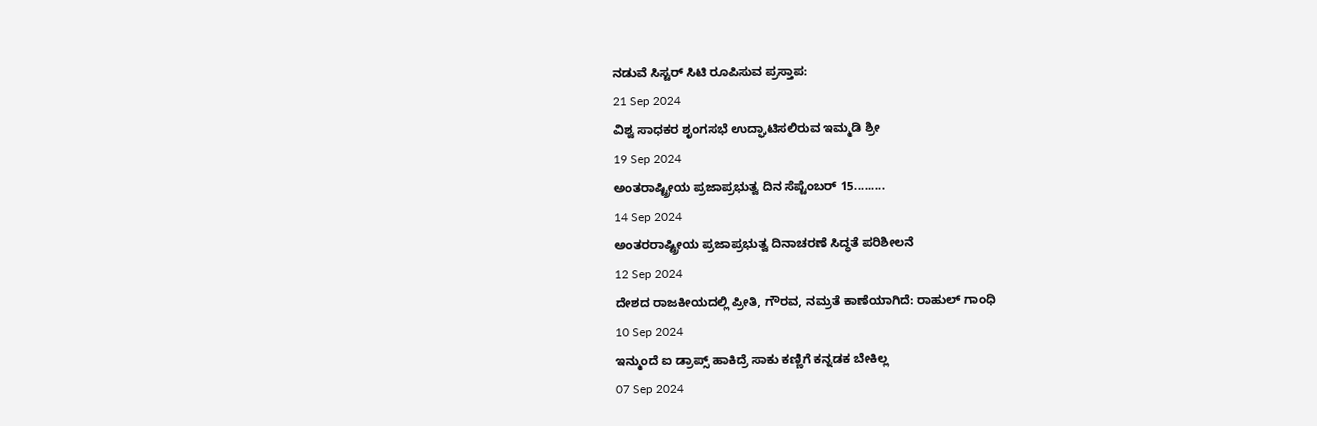ನಡುವೆ ಸಿಸ್ಟರ್ ಸಿಟಿ ರೂಪಿಸುವ ಪ್ರಸ್ತಾಪ:
21 Sep 2024
ವಿಶ್ವ ಸಾಧಕರ ಶೃಂಗಸಭೆ ಉದ್ಘಾಟಿಸಲಿರುವ ಇಮ್ಮಡಿ ಶ್ರೀ
19 Sep 2024
ಅಂತರಾಷ್ಟ್ರೀಯ ಪ್ರಜಾಪ್ರಭುತ್ವ ದಿನ ಸೆಪ್ಟೆಂಬರ್ 15.........
14 Sep 2024
ಅಂತರರಾಷ್ಟ್ರೀಯ ಪ್ರಜಾಪ್ರಭುತ್ವ ದಿನಾಚರಣೆ ಸಿದ್ಧತೆ ಪರಿಶೀಲನೆ
12 Sep 2024
ದೇಶದ ರಾಜಕೀಯದಲ್ಲಿ ಪ್ರೀತಿ, ಗೌರವ, ನಮ್ರತೆ ಕಾಣೆಯಾಗಿದೆ: ರಾಹುಲ್ ಗಾಂಧಿ
10 Sep 2024
ಇನ್ಮುಂದೆ ಐ ಡ್ರಾಪ್ಸ್ ಹಾಕಿದ್ರೆ ಸಾಕು ಕಣ್ಣಿಗೆ ಕನ್ನಡಕ ಬೇಕಿಲ್ಲ
07 Sep 2024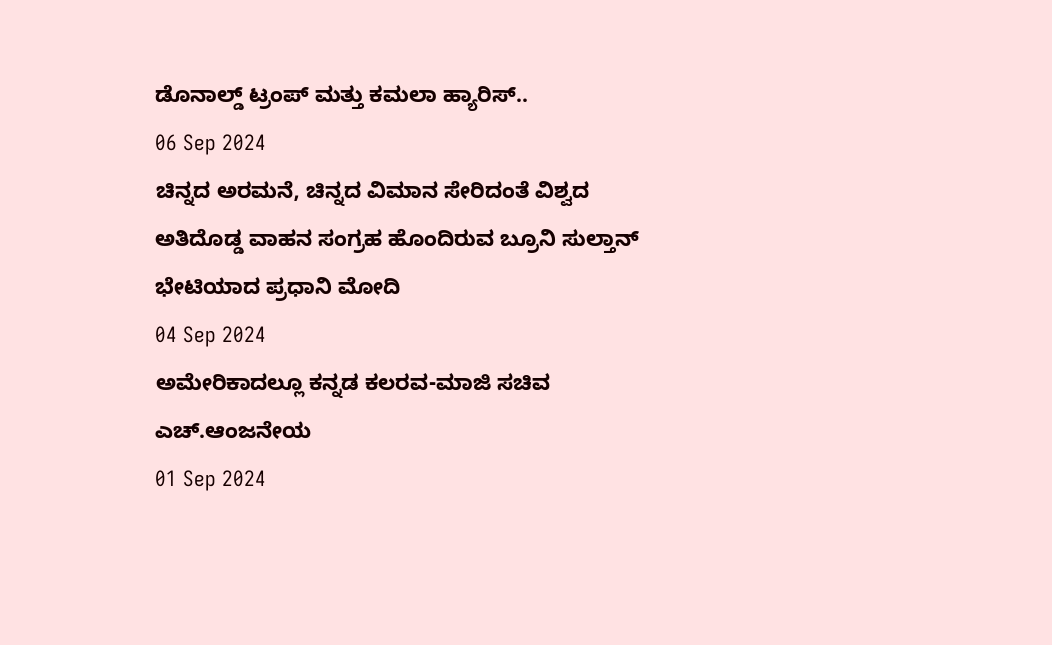ಡೊನಾಲ್ಡ್ ಟ್ರಂಪ್ ಮತ್ತು ಕಮಲಾ ಹ್ಯಾರಿಸ್..
06 Sep 2024
ಚಿನ್ನದ ಅರಮನೆ, ಚಿನ್ನದ ವಿಮಾನ ಸೇರಿದಂತೆ ವಿಶ್ವದ ಅತಿದೊಡ್ಡ ವಾಹನ ಸಂಗ್ರಹ ಹೊಂದಿರುವ ಬ್ರೂನಿ ಸುಲ್ತಾನ್ ಭೇಟಿಯಾದ ಪ್ರಧಾನಿ ಮೋದಿ
04 Sep 2024
ಅಮೇರಿಕಾದಲ್ಲೂ ಕನ್ನಡ ಕಲರವ-ಮಾಜಿ ಸಚಿವ ಎಚ್.ಆಂಜನೇಯ
01 Sep 2024